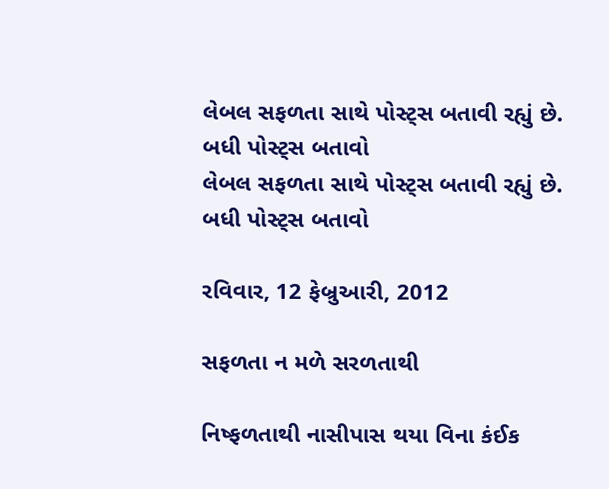લેબલ સફળતા સાથે પોસ્ટ્સ બતાવી રહ્યું છે. બધી પોસ્ટ્સ બતાવો
લેબલ સફળતા સાથે પોસ્ટ્સ બતાવી રહ્યું છે. બધી પોસ્ટ્સ બતાવો

રવિવાર, 12 ફેબ્રુઆરી, 2012

સફળતા ન મળે સરળતાથી

નિષ્ફળતાથી નાસીપાસ થયા વિના કંઈક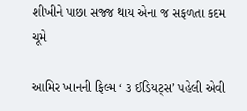શીખીને પાછા સજ્જ થાય એના જ સફળતા કદમ ચૂમે

આમિર ખાનની ફિલ્મ ‘ ૩ ઈડિયટ્સ’ પહેલી એવી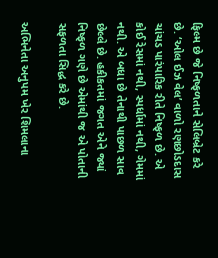ફિલ્મ છે જે નિષ્ફળતાને સેલિબ્રેટ કરે છે. ‘ઓલ ઈઝ વેલ’ વાળો રણછોડદાસ ચાંચડ પારંપારિક રીતે નિષ્ફળ છે. એ કોઈ રેસમાં નથી, સ્પર્ધામાં નથી, ગેમમાં નથી. એ બધા છે તેનાથી પાછળ સાવ છેલ્લે છે. હકીકતમાં જગત એને જ્યાં નિષ્ફળ ગણે છે એમાંથી જ એ પોતાની સફળતા સિદ્ધ કરે છે.

અભિનેતા અનુપમ ખેર શિમલાના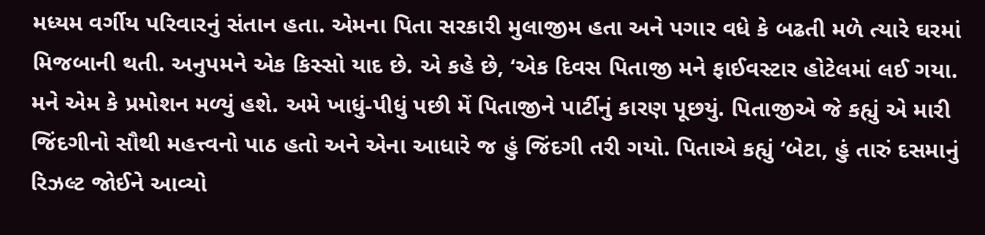મધ્યમ વર્ગીય પરિવારનું સંતાન હતા. એમના પિતા સરકારી મુલાજીમ હતા અને પગાર વધે કે બઢતી મળે ત્યારે ઘરમાં મિજબાની થતી. અનુપમને એક કિસ્સો યાદ છે. એ કહે છે, ‘એક દિવસ પિતાજી મને ફાઈવસ્ટાર હોટેલમાં લઈ ગયા. મને એમ કે પ્રમોશન મળ્યું હશે. અમે ખાધું-પીધું પછી મેં પિતાજીને પાર્ટીનું કારણ પૂછયું. પિતાજીએ જે કહ્યું એ મારી જિંદગીનો સૌથી મહત્ત્વનો પાઠ હતો અને એના આધારે જ હું જિંદગી તરી ગયો. પિતાએ કહ્યું ‘બેટા, હું તારું દસમાનું રિઝલ્ટ જોઈને આવ્યો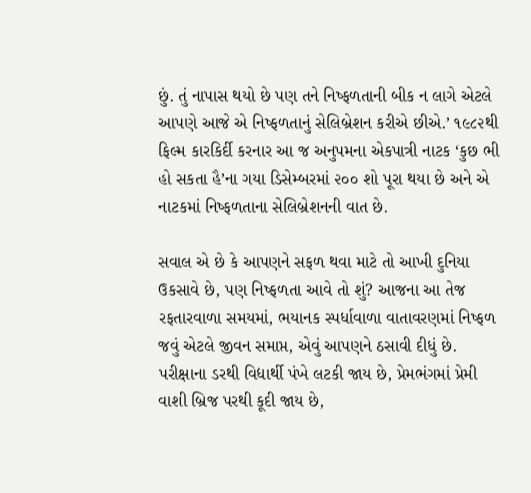છું. તું નાપાસ થયો છે પણ તને નિષ્ફળતાની બીક ન લાગે એટલે આપણે આજે એ નિષ્ફળતાનું સેલિબ્રેશન કરીએ છીએ.’ ૧૯૮૨થી ફિલ્મ કારકિર્દી કરનાર આ જ અનુપમના એકપાત્રી નાટક ‘કુછ ભી હો સકતા હૈ’ના ગયા ડિસેમ્બરમાં ૨૦૦ શો પૂરા થયા છે અને એ નાટકમાં નિષ્ફળતાના સેલિબ્રેશનની વાત છે.

સવાલ એ છે કે આપણને સફળ થવા માટે તો આખી દુનિયા ઉકસાવે છે, પણ નિષ્ફળતા આવે તો શું? આજના આ તેજ રફતારવાળા સમયમાં, ભયાનક સ્પર્ધાવાળા વાતાવરણમાં નિષ્ફળ જવું એટલે જીવન સમાપ્ત, એવું આપણને ઠસાવી દીધું છે. પરીક્ષાના ડરથી વિદ્યાર્થી પંખે લટકી જાય છે, પ્રેમભંગમાં પ્રેમી વાશી બ્રિજ પરથી કૂદી જાય છે,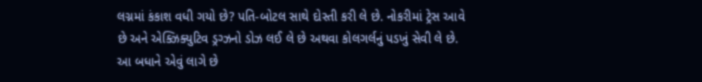લગ્નમાં કંકાશ વધી ગયો છે? પતિ-બોટલ સાથે દોસ્તી કરી લે છે. નોકરીમાં ટ્રેસ આવે છે અને એક્ઝિક્યુટિવ ડ્રગ્ઝનો ડોઝ લઈ લે છે અથવા કોલગર્લનું પડખું સેવી લે છે. આ બધાને એવું લાગે છે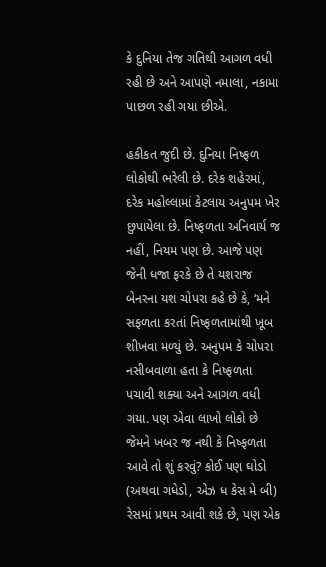કે દુનિયા તેજ ગતિથી આગળ વધી રહી છે અને આપણે નમાલા, નકામા પાછળ રહી ગયા છીએ.

હકીકત જુદી છે. દુનિયા નિષ્ફળ લોકોથી ભરેલી છે. દરેક શહેરમાં, દરેક મહોલ્લામાં કેટલાય અનુપમ ખેર છુપાયેલા છે. નિષ્ફળતા અનિવાર્ય જ નહીં, નિયમ પણ છે. આજે પણ જેની ધજા ફરકે છે તે યશરાજ બેનરના યશ ચોપરા કહે છે કે, ‘મને સફળતા કરતાં નિષ્ફળતામાંથી ખૂબ શીખવા મળ્યું છે. અનુપમ કે ચોપરા નસીબવાળા હતા કે નિષ્ફળતા પચાવી શક્યા અને આગળ વધી ગયા. પણ એવા લાખો લોકો છે જેમને ખબર જ નથી કે નિષ્ફળતા આવે તો શું કરવું? કોઈ પણ ઘોડો (અથવા ગધેડો, એઝ ધ કેસ મે બી) રેસમાં પ્રથમ આવી શકે છે, પણ એક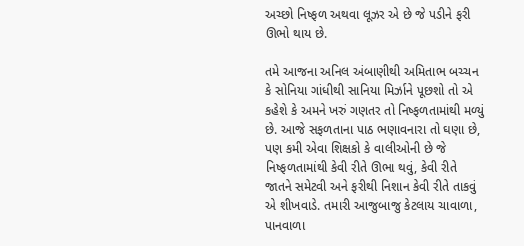અચ્છો નિષ્ફળ અથવા લૂઝર એ છે જે પડીને ફરી ઊભો થાય છે.

તમે આજના અનિલ અંબાણીથી અમિતાભ બચ્ચન કે સોનિયા ગાંધીથી સાનિયા મિર્ઝાને પૂછશો તો એ કહેશે કે અમને ખરું ગણતર તો નિષ્ફળતામાંથી મળ્યું છે. આજે સફળતાના પાઠ ભણાવનારા તો ઘણા છે, પણ કમી એવા શિક્ષકો કે વાલીઓની છે જે નિષ્ફળતામાંથી કેવી રીતે ઊભા થવું, કેવી રીતે જાતને સમેટવી અને ફરીથી નિશાન કેવી રીતે તાકવું એ શીખવાડે. તમારી આજુબાજુ કેટલાય ચાવાળા, પાનવાળા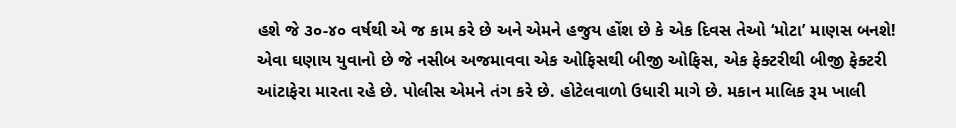હશે જે ૩૦-૪૦ વર્ષથી એ જ કામ કરે છે અને એમને હજુય હોંશ છે કે એક દિવસ તેઓ ‘મોટા’ માણસ બનશે! એવા ઘણાય યુવાનો છે જે નસીબ અજમાવવા એક ઓફિસથી બીજી ઓફિસ, એક ફેક્ટરીથી બીજી ફેક્ટરી આંટાફેરા મારતા રહે છે. પોલીસ એમને તંગ કરે છે. હોટેલવાળો ઉધારી માગે છે. મકાન માલિક રૂમ ખાલી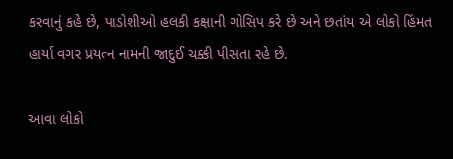કરવાનું કહે છે, પાડોશીઓ હલકી કક્ષાની ગોસિપ કરે છે અને છતાંય એ લોકો હિંમત હાર્યા વગર પ્રયત્ન નામની જાદુઈ ચક્કી પીસતા રહે છે.

આવા લોકો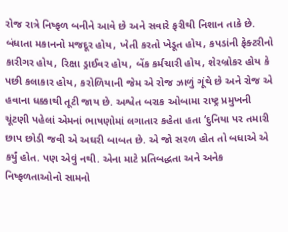રોજ રાત્રે નિષ્ફળ બનીને આવે છે અને સવારે ફરીથી નિશાન તાકે છે. બંધાતા મકાનનો મજદૂર હોય, ખેતી કરતો ખેડૂત હોય, કપડાંની ફેક્ટરીનો કારીગર હોય, રિક્ષા ડ્રાઈવર હોય, બેંક કર્મચારી હોય, શેરબ્રોકર હોય કે પછી કલાકાર હોય, કરોળિયાની જેમ એ રોજ ઝાળું ગૂંથે છે અને રોજ એ હવાના ધક્કાથી તૂટી જાય છે. અશ્વેત બરાક ઓબામા રાષ્ટ્ર પ્રમુખની ચૂંટણી પહેલાં એમનાં ભાષણોમાં લગાતાર કહેતા હતા ‘દુનિયા પર તમારી છાપ છોડી જવી એ અઘરી બાબત છે. એ જો સરળ હોત તો બધાએ એ કર્યું હોત. પણ એવું નથી. એના માટે પ્રતિબદ્ધતા અને અનેક નિષ્ફળતાઓનો સામનો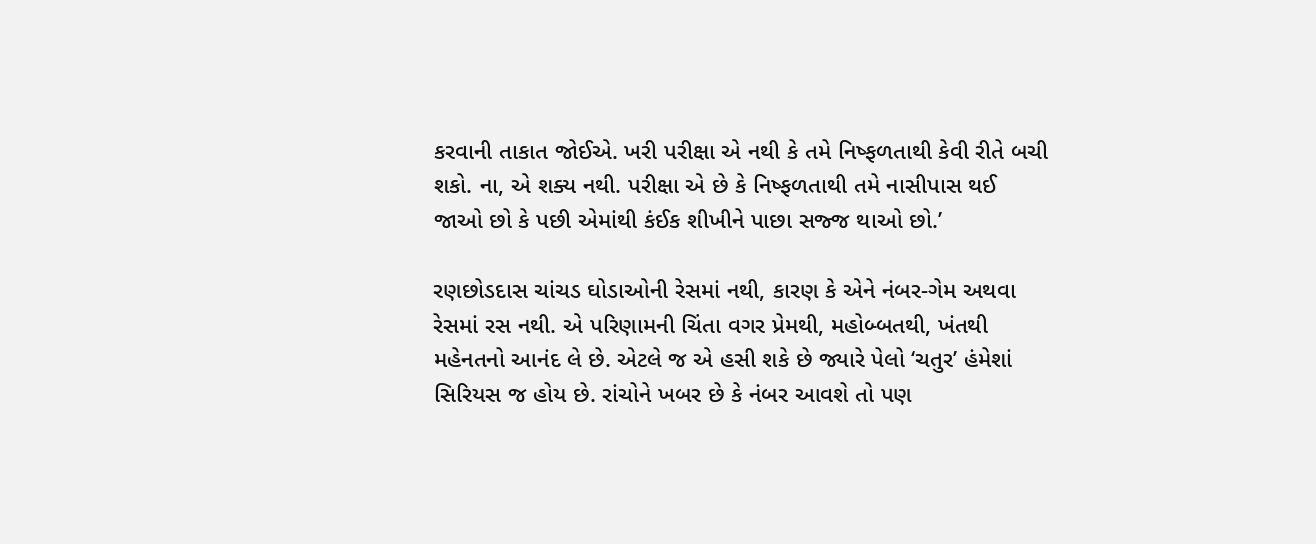કરવાની તાકાત જોઈએ. ખરી પરીક્ષા એ નથી કે તમે નિષ્ફળતાથી કેવી રીતે બચી શકો. ના, એ શક્ય નથી. પરીક્ષા એ છે કે નિષ્ફળતાથી તમે નાસીપાસ થઈ જાઓ છો કે પછી એમાંથી કંઈક શીખીને પાછા સજ્જ થાઓ છો.’

રણછોડદાસ ચાંચડ ઘોડાઓની રેસમાં નથી, કારણ કે એને નંબર-ગેમ અથવા રેસમાં રસ નથી. એ પરિણામની ચિંતા વગર પ્રેમથી, મહોબ્બતથી, ખંતથી મહેનતનો આનંદ લે છે. એટલે જ એ હસી શકે છે જ્યારે પેલો ‘ચતુર’ હંમેશાં સિરિયસ જ હોય છે. રાંચોને ખબર છે કે નંબર આવશે તો પણ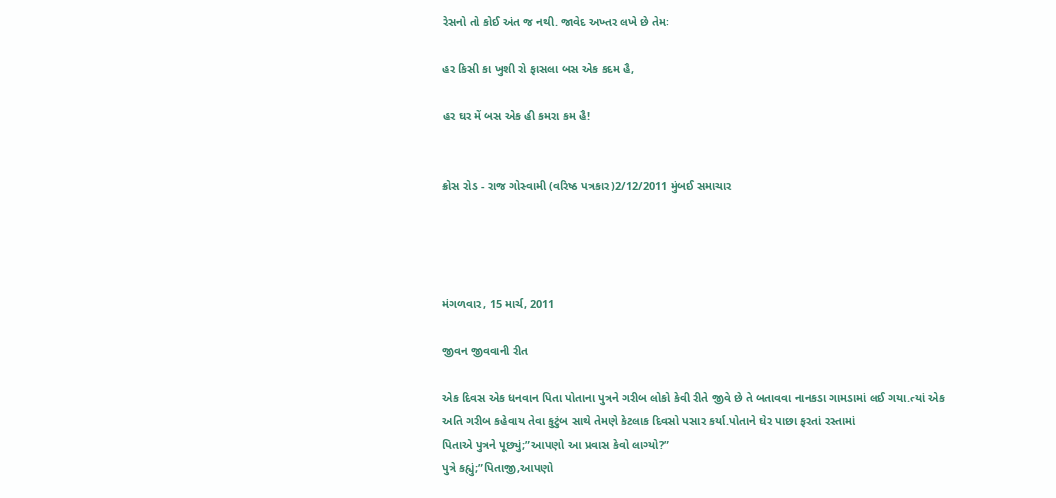રેસનો તો કોઈ અંત જ નથી. જાવેદ અખ્તર લખે છે તેમઃ

હર કિસી કા ખુશી રો ફાસલા બસ એક કદમ હૈ,

હર ઘર મેં બસ એક હી કમરા કમ હૈ!


ક્રોસ રોડ - રાજ ગોસ્વામી (વરિષ્ઠ પત્રકાર)2/12/2011 મુંબઈ સમાચાર




મંગળવાર, 15 માર્ચ, 2011

જીવન જીવવાની રીત

એક દિવસ એક ધનવાન પિતા પોતાના પુત્રને ગરીબ લોકો કેવી રીતે જીવે છે તે બતાવવા નાનકડા ગામડામાં લઈ ગયા.ત્યાં એક અતિ ગરીબ કહેવાય તેવા કુટુંબ સાથે તેમણે કેટલાક દિવસો પસાર કર્યા.પોતાને ઘેર પાછા ફરતાં રસ્તામાં
પિતાએ પુત્રને પૂછ્યું;”આપણો આ પ્રવાસ કેવો લાગ્યો?”
પુત્રે કહ્યું;”પિતાજી,આપણો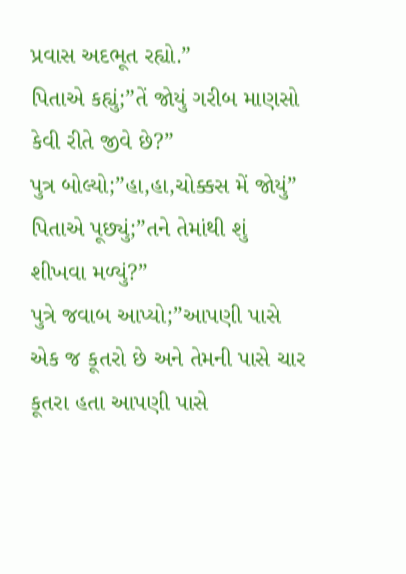પ્રવાસ અદભૂત રહ્યો.”
પિતાએ કહ્યું;”તેં જોયું ગરીબ માણસો કેવી રીતે જીવે છે?”
પુત્ર બોલ્યો;”હા,હા,ચોક્કસ મેં જોયું”
પિતાએ પૂછ્યું;”તને તેમાંથી શું શીખવા મળ્યું?”
પુત્રે જવાબ આપ્યો;”આપણી પાસે એક જ કૂતરો છે અને તેમની પાસે ચાર કૂતરા હતા આપણી પાસે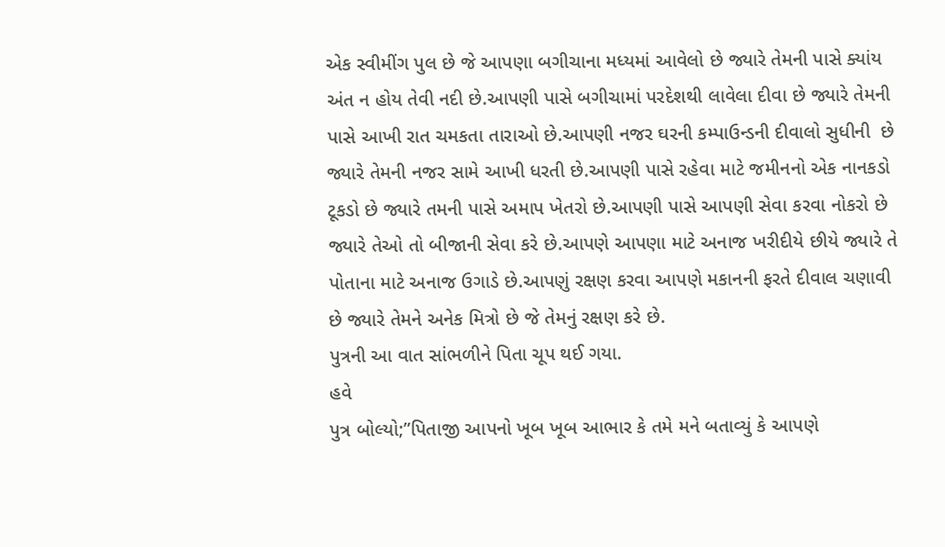એક સ્વીમીંગ પુલ છે જે આપણા બગીચાના મધ્યમાં આવેલો છે જ્યારે તેમની પાસે ક્યાંય અંત ન હોય તેવી નદી છે.આપણી પાસે બગીચામાં પરદેશથી લાવેલા દીવા છે જ્યારે તેમની પાસે આખી રાત ચમકતા તારાઓ છે.આપણી નજર ઘરની કમ્પાઉન્ડની દીવાલો સુધીની  છે જ્યારે તેમની નજર સામે આખી ધરતી છે.આપણી પાસે રહેવા માટે જમીનનો એક નાનકડો ટૂકડો છે જ્યારે તમની પાસે અમાપ ખેતરો છે.આપણી પાસે આપણી સેવા કરવા નોકરો છે જ્યારે તેઓ તો બીજાની સેવા કરે છે.આપણે આપણા માટે અનાજ ખરીદીયે છીયે જ્યારે તે પોતાના માટે અનાજ ઉગાડે છે.આપણું રક્ષણ કરવા આપણે મકાનની ફરતે દીવાલ ચણાવી છે જ્યારે તેમને અનેક મિત્રો છે જે તેમનું રક્ષણ કરે છે.
પુત્રની આ વાત સાંભળીને પિતા ચૂપ થઈ ગયા.
હવે
પુત્ર બોલ્યો;”પિતાજી આપનો ખૂબ ખૂબ આભાર કે તમે મને બતાવ્યું કે આપણે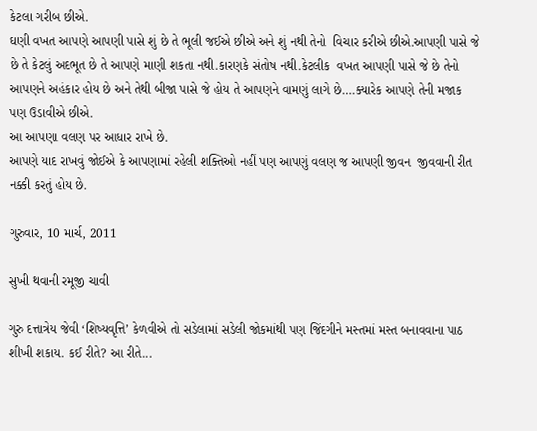કેટલા ગરીબ છીએ.
ઘણી વખત આપણે આપણી પાસે શું છે તે ભૂલી જઈએ છીએ અને શું નથી તેનો  વિચાર કરીએ છીએ.આપણી પાસે જે છે તે કેટલું અદભૂત છે તે આપણે માણી શકતા નથી.કારણકે સંતોષ નથી.કેટલીક  વખત આપણી પાસે જે છે તેનો આપણને અહંકાર હોય છે અને તેથી બીજા પાસે જે હોય તે આપણને વામણું લાગે છે….ક્યારેક આપણે તેની મજાક પણ ઉડાવીએ છીએ.
આ આપણા વલણ પર આધાર રાખે છે.
આપણે યાદ રાખવું જોઈએ કે આપણામાં રહેલી શક્તિઓ નહીં પણ આપણું વલણ જ આપણી જીવન  જીવવાની રીત નક્કી કરતું હોય છે.

ગુરુવાર, 10 માર્ચ, 2011

સુખી થવાની રમૂજી ચાવી

ગુરુ દત્તાત્રેય જેવી ‘શિષ્યવૃત્તિ’ કેળવીએ તો સડેલામાં સડેલી જોકમાંથી પણ જિંદગીને મસ્તમાં મસ્ત બનાવવાના પાઠ શીખી શકાય. કઈ રીતે? આ રીતે...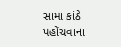સામા કાંઠે પહોંચવાના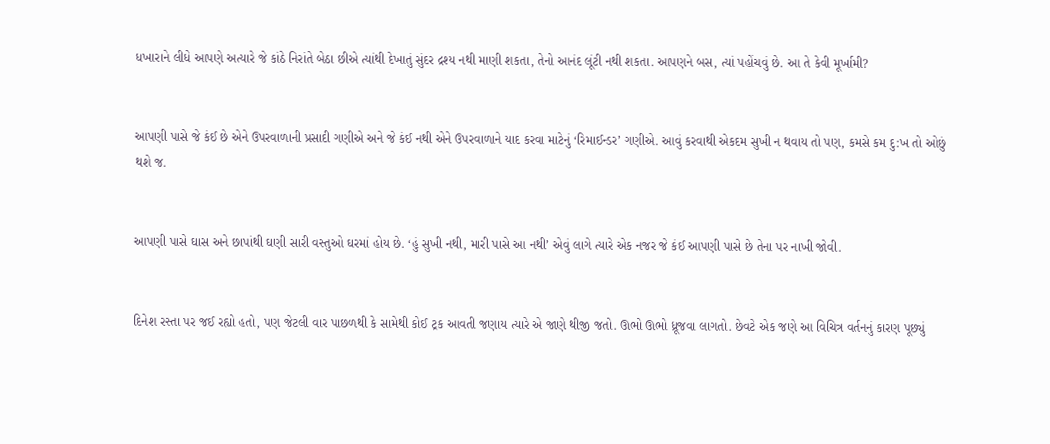ધખારાને લીધે આપણે અત્યારે જે કાંઠે નિરાંતે બેઠા છીએ ત્યાંથી દેખાતું સુંદર દ્રશ્ય નથી માણી શકતા, તેનો આનંદ લૂંટી નથી શકતા. આપણને બસ, ત્યાં પહોંચવું છે. આ તે કેવી મૂર્ખામી?


આપણી પાસે જે કંઈ છે એને ઉપરવાળાની પ્રસાદી ગણીએ અને જે કંઈ નથી એને ઉપરવાળાને યાદ કરવા માટેનું ‘રિમાઈન્ડર’ ગણીએ. આવું કરવાથી એકદમ સુખી ન થવાય તો પણ, કમસે કમ દુ:ખ તો ઓછું થશે જ.


આપણી પાસે ઘાસ અને છાપાંથી ઘણી સારી વસ્તુઓ ઘરમાં હોય છે. ‘હું સુખી નથી, મારી પાસે આ નથી’ એવું લાગે ત્યારે એક નજર જે કંઈ આપણી પાસે છે તેના પર નાખી જોવી.


દિનેશ રસ્તા પર જઈ રહ્યો હતો, પણ જેટલી વાર પાછળથી કે સામેથી કોઈ ટ્રક આવતી જણાય ત્યારે એ જાણે થીજી જતો. ઊભો ઊભો ધ્રૂજવા લાગતો. છેવટે એક જણે આ વિચિત્ર વર્તનનું કારણ પૂછ્યું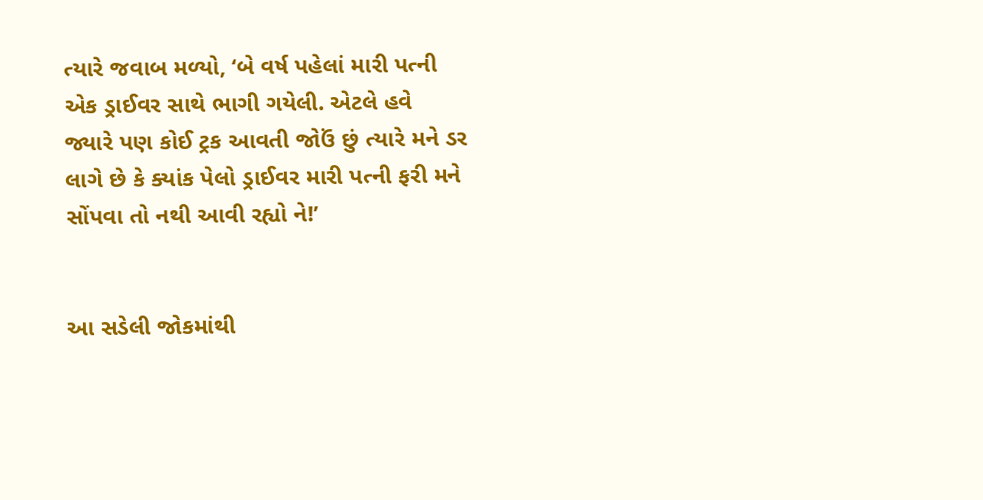ત્યારે જવાબ મળ્યો, ‘બે વર્ષ પહેલાં મારી પત્ની એક ડ્રાઈવર સાથે ભાગી ગયેલી. એટલે હવે જ્યારે પણ કોઈ ટ્રક આવતી જોઉં છું ત્યારે મને ડર લાગે છે કે ક્યાંક પેલો ડ્રાઈવર મારી પત્ની ફરી મને સોંપવા તો નથી આવી રહ્યો ને!’


આ સડેલી જોકમાંથી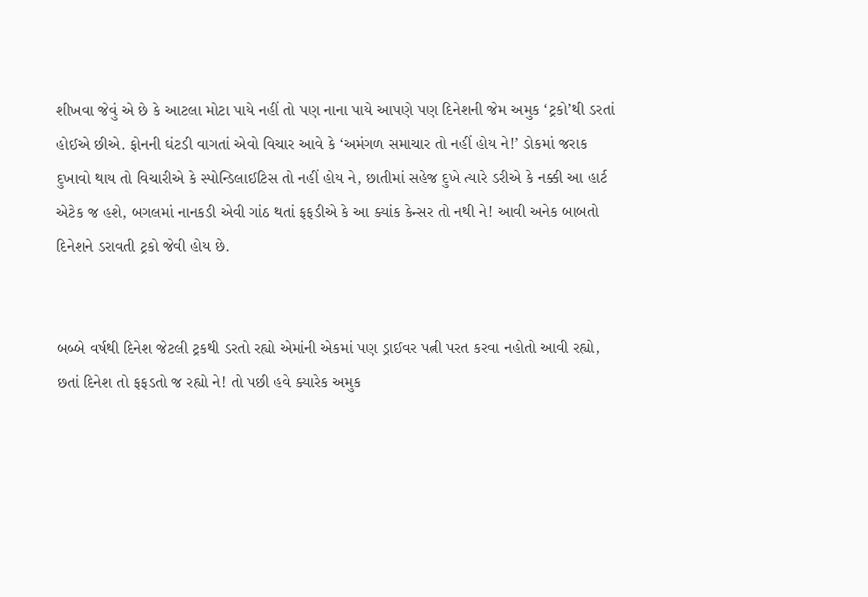શીખવા જેવું એ છે કે આટલા મોટા પાયે નહીં તો પણ નાના પાયે આપણે પણ દિનેશની જેમ અમુક ‘ટ્રકો’થી ડરતાં હોઈએ છીએ. ફોનની ઘંટડી વાગતાં એવો વિચાર આવે કે ‘અમંગળ સમાચાર તો નહીં હોય ને!’ ડોકમાં જરાક દુખાવો થાય તો વિચારીએ કે સ્પોન્ડિલાઈટિસ તો નહીં હોય ને, છાતીમાં સહેજ દુખે ત્યારે ડરીએ કે નક્કી આ હાર્ટ એટેક જ હશે, બગલમાં નાનકડી એવી ગાંઠ થતાં ફફડીએ કે આ ક્યાંક કેન્સર તો નથી ને! આવી અનેક બાબતો દિનેશને ડરાવતી ટ્રકો જેવી હોય છે.


બબ્બે વર્ષથી દિનેશ જેટલી ટ્રકથી ડરતો રહ્યો એમાંની એકમાં પણ ડ્રાઈવર પત્ની પરત કરવા નહોતો આવી રહ્યો, છતાં દિનેશ તો ફફડતો જ રહ્યો ને! તો પછી હવે ક્યારેક અમુક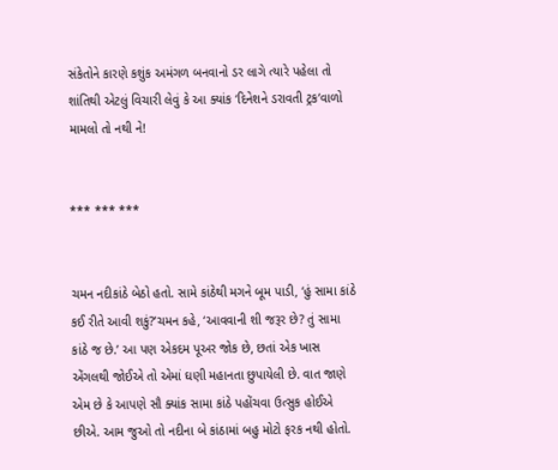સંકેતોને કારણે કશુંક અમંગળ બનવાનો ડર લાગે ત્યારે પહેલા તો શાંતિથી એટલું વિચારી લેવું કે આ ક્યાંક ‘દિનેશને ડરાવતી ટ્રક’વાળો મામલો તો નથી ને!


*** *** ***


ચમન નદીકાંઠે બેઠો હતો. સામે કાંઠેથી મગને બૂમ પાડી, ‘હું સામા કાંઠે કઈ રીતે આવી શકું?’ચમન કહે, ‘આવવાની શી જરૂર છે? તું સામા કાંઠે જ છે.’ આ પણ એકદમ પૂઅર જોક છે, છતાં એક ખાસ એંગલથી જોઈએ તો એમાં ઘણી મહાનતા છુપાયેલી છે. વાત જાણે એમ છે કે આપણે સૌ ક્યાંક સામા કાંઠે પહોંચવા ઉત્સુક હોઈએ છીએ. આમ જુઓ તો નદીના બે કાંઠામાં બહુ મોટો ફરક નથી હોતો.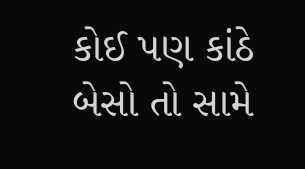કોઈ પણ કાંઠે બેસો તો સામે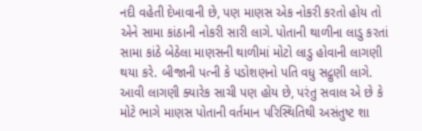નદી વહેતી દેખાવાની છે, પણ માણસ એક નોકરી કરતો હોય તો એને સામા કાંઠાની નોકરી સારી લાગે. પોતાની થાળીના લાડુ કરતાં સામા કાંઠે બેઠેલા માણસની થાળીમાં મોટો લાડુ હોવાની લાગણી થયા કરે. બીજાની પત્ની કે પડોશણનો પતિ વધુ સદ્ગુણી લાગે. આવી લાગણી ક્યારેક સાચી પણ હોય છે, પરંતુ સવાલ એ છે કે મોટે ભાગે માણસ પોતાની વર્તમાન પરિસ્થિતિથી અસંતુષ્ટ શા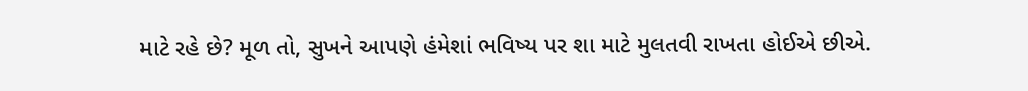માટે રહે છે? મૂળ તો, સુખને આપણે હંમેશાં ભવિષ્ય પર શા માટે મુલતવી રાખતા હોઈએ છીએ.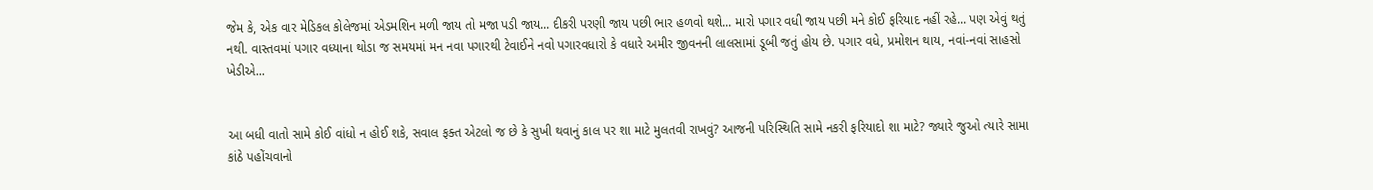જેમ કે, એક વાર મેડિકલ કોલેજમાં એડમશિન મળી જાય તો મજા પડી જાય... દીકરી પરણી જાય પછી ભાર હળવો થશે... મારો પગાર વધી જાય પછી મને કોઈ ફરિયાદ નહીં રહે... પણ એવું થતું નથી. વાસ્તવમાં પગાર વધ્યાના થોડા જ સમયમાં મન નવા પગારથી ટેવાઈને નવો પગારવધારો કે વધારે અમીર જીવનની લાલસામાં ડૂબી જતું હોય છે. પગાર વધે, પ્રમોશન થાય, નવાં-નવાં સાહસો ખેડીએ...


આ બધી વાતો સામે કોઈ વાંધો ન હોઈ શકે, સવાલ ફક્ત એટલો જ છે કે સુખી થવાનું કાલ પર શા માટે મુલતવી રાખવું? આજની પરિસ્થિતિ સામે નકરી ફરિયાદો શા માટે? જ્યારે જુઓ ત્યારે સામા કાંઠે પહોંચવાનો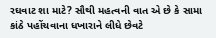રઘવાટ શા માટે? સૌથી મહત્વની વાત એ છે કે સામા કાંઠે પહોંચવાના ધખારાને લીધે છેવટે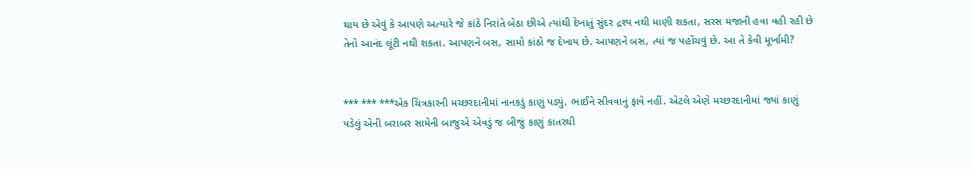થાય છે એવું કે આપણે અત્યારે જે કાંઠે નિરાંતે બેઠા છીએ ત્યાંથી દેખાતું સુંદર દ્રશ્ય નથી માણી શકતા, સરસ મજાની હવા વહી રહી છે તેનો આનંદ લૂંટી નથી શકતા. આપણને બસ, સામો કાંઠો જ દેખાય છે. આપણને બસ, ત્યાં જ પહોંચવું છે. આ તે કેવી મૂર્ખામી?


*** *** ***એક ચિત્રકારની મચ્છરદાનીમાં નાનકડું કાણું પડ્યું. ભાઈને સીવવાનું ફાવે નહીં. એટલે એણે મચ્છરદાનીમાં જ્યાં કાણું પડેલું એની બરાબર સામેની બાજુએ એવડું જ બીજું કાણું કાતરથી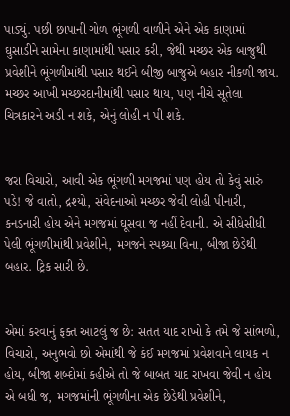પાડ્યું. પછી છાપાની ગોળ ભૂંગળી વાળીને એને એક કાણામાં ઘુસાડીને સામેના કાણામાંથી પસાર કરી, જેથી મચ્છર એક બાજુથી પ્રવેશીને ભૂંગળીમાંથી પસાર થઈને બીજી બાજુએ બહાર નીકળી જાય. મચ્છર આખી મચ્છરદાનીમાંથી પસાર થાય, પણ નીચે સૂતેલા ચિત્રકારને અડી ન શકે, એનું લોહી ન પી શકે.


જરા વિચારો, આવી એક ભૂંગળી મગજમાં પણ હોય તો કેવું સારું પડે! જે વાતો, દ્રશ્યો, સંવેદનાઓ મચ્છર જેવી લોહી પીનારી, કનડનારી હોય એને મગજમાં ઘૂસવા જ નહીં દેવાની. એ સીધેસીધી પેલી ભૂંગળીમાંથી પ્રવેશીને, મગજને સ્પશ્ર્યા વિના, બીજા છેડેથી બહાર. ટ્રિક સારી છે.


એમાં કરવાનું ફક્ત આટલું જ છે: સતત યાદ રાખો કે તમે જે સાંભળો, વિચારો, અનુભવો છો એમાંથી જે કંઈ મગજમાં પ્રવેશવાને લાયક ન હોય, બીજા શબ્દોમાં કહીએ તો જે બાબત યાદ રાખવા જેવી ન હોય એ બધી જ, મગજમાંની ભૂંગળીના એક છેડેથી પ્રવેશીને,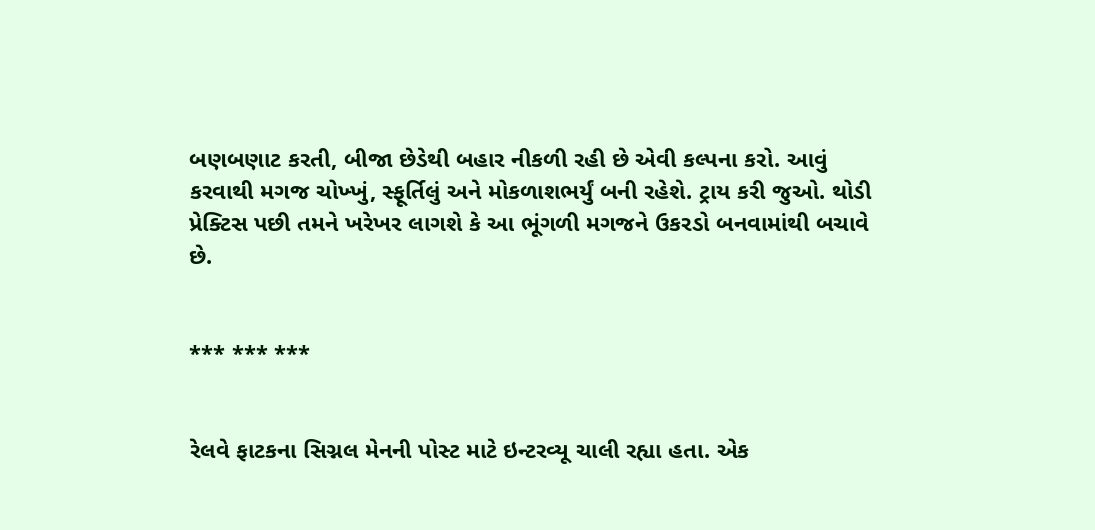બણબણાટ કરતી, બીજા છેડેથી બહાર નીકળી રહી છે એવી કલ્પના કરો. આવું કરવાથી મગજ ચોખ્ખું, સ્ફૂર્તિલું અને મોકળાશભર્યું બની રહેશે. ટ્રાય કરી જુઓ. થોડી પ્રેક્ટિસ પછી તમને ખરેખર લાગશે કે આ ભૂંગળી મગજને ઉકરડો બનવામાંથી બચાવે છે.


*** *** ***


રેલવે ફાટકના સિગ્નલ મેનની પોસ્ટ માટે ઇન્ટરવ્યૂ ચાલી રહ્યા હતા. એક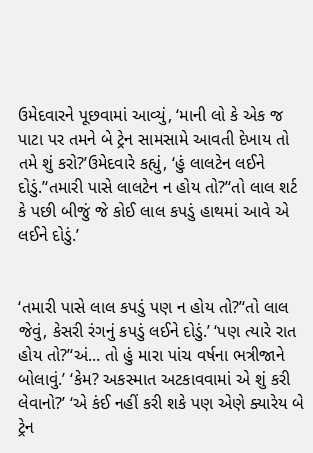ઉમેદવારને પૂછવામાં આવ્યું, ‘માની લો કે એક જ પાટા પર તમને બે ટ્રેન સામસામે આવતી દેખાય તો તમે શું કરો?’ઉમેદવારે કહ્યું, ‘હું લાલટેન લઈને દોડું.’‘તમારી પાસે લાલટેન ન હોય તો?’‘તો લાલ શર્ટ કે પછી બીજું જે કોઈ લાલ કપડું હાથમાં આવે એ લઈને દોડું.’


‘તમારી પાસે લાલ કપડું પણ ન હોય તો?’‘તો લાલ જેવું, કેસરી રંગનું કપડું લઈને દોડું.’ ‘પણ ત્યારે રાત હોય તો?’‘અં... તો હું મારા પાંચ વર્ષના ભત્રીજાને બોલાવું.’ ‘કેમ? અકસ્માત અટકાવવામાં એ શું કરી લેવાનો?’ ‘એ કંઈ નહીં કરી શકે પણ એણે ક્યારેય બે ટ્રેન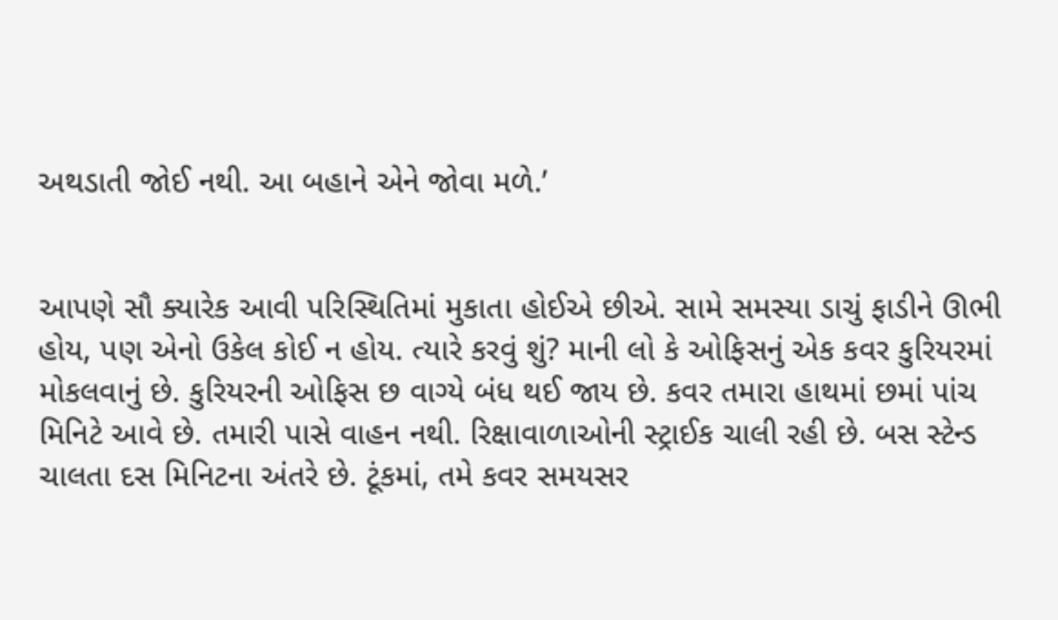અથડાતી જોઈ નથી. આ બહાને એને જોવા મળે.’


આપણે સૌ ક્યારેક આવી પરિસ્થિતિમાં મુકાતા હોઈએ છીએ. સામે સમસ્યા ડાચું ફાડીને ઊભી હોય, પણ એનો ઉકેલ કોઈ ન હોય. ત્યારે કરવું શું? માની લો કે ઓફિસનું એક કવર કુરિયરમાં મોકલવાનું છે. કુરિયરની ઓફિસ છ વાગ્યે બંધ થઈ જાય છે. કવર તમારા હાથમાં છમાં પાંચ મિનિટે આવે છે. તમારી પાસે વાહન નથી. રિક્ષાવાળાઓની સ્ટ્રાઈક ચાલી રહી છે. બસ સ્ટેન્ડ ચાલતા દસ મિનિટના અંતરે છે. ટૂંકમાં, તમે કવર સમયસર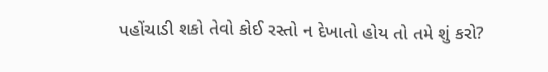પહોંચાડી શકો તેવો કોઈ રસ્તો ન દેખાતો હોય તો તમે શું કરો?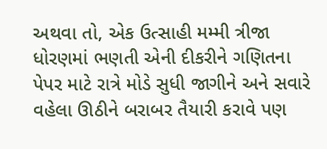અથવા તો, એક ઉત્સાહી મમ્મી ત્રીજા ધોરણમાં ભણતી એની દીકરીને ગણિતના પેપર માટે રાત્રે મોડે સુધી જાગીને અને સવારે વહેલા ઊઠીને બરાબર તૈયારી કરાવે પણ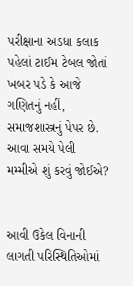પરીક્ષાના અડધા કલાક પહેલાં ટાઈમ ટેબલ જોતાં ખબર પડે કે આજે ગણિતનું નહીં, સમાજશાસ્ત્રનું પેપર છે. આવા સમયે પેલી મમ્મીએ શું કરવું જોઈએ?


આવી ઉકેલ વિનાની લાગતી પરિસ્થિતિઓમાં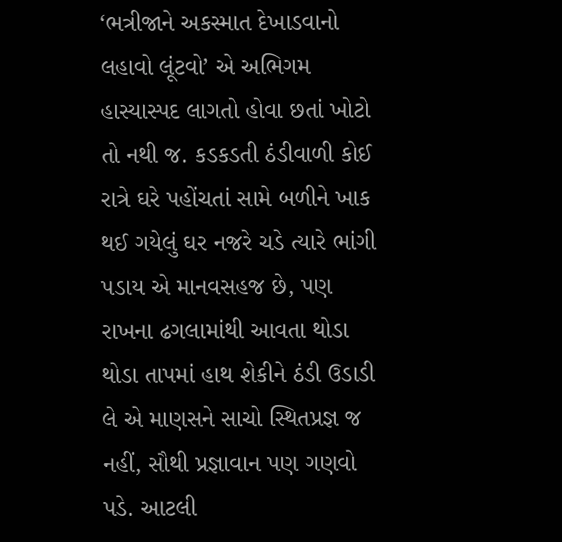‘ભત્રીજાને અકસ્માત દેખાડવાનો લહાવો લૂંટવો’ એ અભિગમ હાસ્યાસ્પદ લાગતો હોવા છતાં ખોટો તો નથી જ. કડકડતી ઠંડીવાળી કોઈ રાત્રે ઘરે પહોંચતાં સામે બળીને ખાક થઈ ગયેલું ઘર નજરે ચડે ત્યારે ભાંગી પડાય એ માનવસહજ છે, પણ રાખના ઢગલામાંથી આવતા થોડા થોડા તાપમાં હાથ શેકીને ઠંડી ઉડાડી લે એ માણસને સાચો સ્થિતપ્રજ્ઞ જ નહીં, સૌથી પ્રજ્ઞાવાન પણ ગણવો પડે. આટલી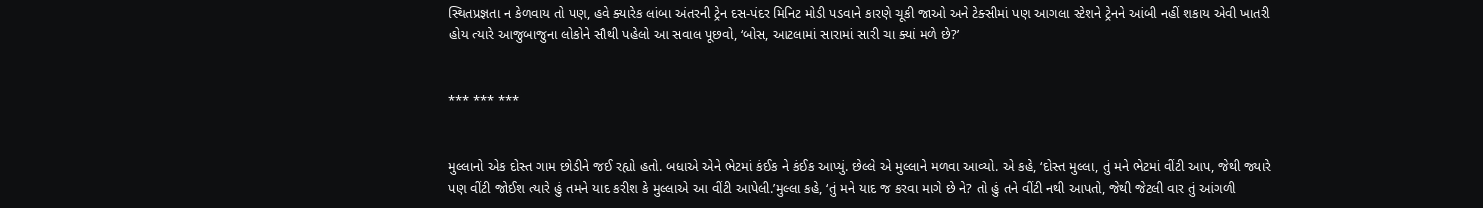સ્થિતપ્રજ્ઞતા ન કેળવાય તો પણ, હવે ક્યારેક લાંબા અંતરની ટ્રેન દસ-પંદર મિનિટ મોડી પડવાને કારણે ચૂકી જાઓ અને ટેક્સીમાં પણ આગલા સ્ટેશને ટ્રેનને આંબી નહીં શકાય એવી ખાતરી હોય ત્યારે આજુબાજુના લોકોને સૌથી પહેલો આ સવાલ પૂછવો, ‘બોસ, આટલામાં સારામાં સારી ચા ક્યાં મળે છે?’


*** *** ***


મુલ્લાનો એક દોસ્ત ગામ છોડીને જઈ રહ્યો હતો. બધાએ એને ભેટમાં કંઈક ને કંઈક આપ્યું. છેલ્લે એ મુલ્લાને મળવા આવ્યો. એ કહે, ‘દોસ્ત મુલ્લા, તું મને ભેટમાં વીંટી આપ, જેથી જ્યારે પણ વીંટી જોઈશ ત્યારે હું તમને યાદ કરીશ કે મુલ્લાએ આ વીંટી આપેલી.’મુલ્લા કહે, ‘તું મને યાદ જ કરવા માગે છે ને? તો હું તને વીંટી નથી આપતો, જેથી જેટલી વાર તું આંગળી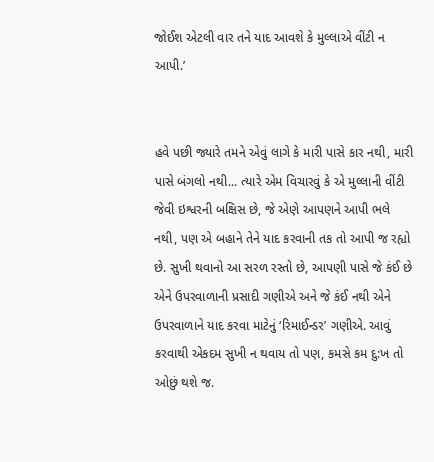જોઈશ એટલી વાર તને યાદ આવશે કે મુલ્લાએ વીંટી ન આપી.’


હવે પછી જ્યારે તમને એવું લાગે કે મારી પાસે કાર નથી, મારી પાસે બંગલો નથી... ત્યારે એમ વિચારવું કે એ મુલ્લાની વીંટી જેવી ઇશ્વરની બક્ષિસ છે, જે એણે આપણને આપી ભલે નથી, પણ એ બહાને તેને યાદ કરવાની તક તો આપી જ રહ્યો છે. સુખી થવાનો આ સરળ રસ્તો છે, આપણી પાસે જે કંઈ છે એને ઉપરવાળાની પ્રસાદી ગણીએ અને જે કંઈ નથી એને ઉપરવાળાને યાદ કરવા માટેનું ‘રિમાઈન્ડર’ ગણીએ. આવું કરવાથી એકદમ સુખી ન થવાય તો પણ, કમસે કમ દુ:ખ તો ઓછું થશે જ.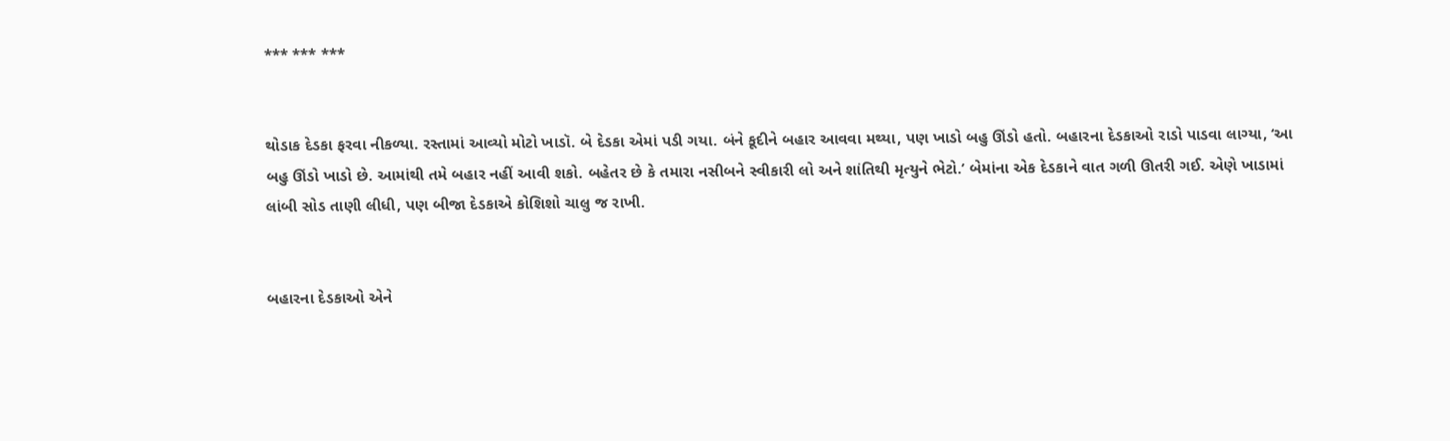*** *** ***


થોડાક દેડકા ફરવા નીકળ્યા. રસ્તામાં આવ્યો મોટો ખાડૉ. બે દેડકા એમાં પડી ગયા. બંને કૂદીને બહાર આવવા મથ્યા, પણ ખાડો બહુ ઊંડો હતો. બહારના દેડકાઓ રાડો પાડવા લાગ્યા, ‘આ બહુ ઊંડો ખાડો છે. આમાંથી તમે બહાર નહીં આવી શકો. બહેતર છે કે તમારા નસીબને સ્વીકારી લો અને શાંતિથી મૃત્યુને ભેટો.’ બેમાંના એક દેડકાને વાત ગળી ઊતરી ગઈ. એણે ખાડામાં લાંબી સોડ તાણી લીધી, પણ બીજા દેડકાએ કોશિશો ચાલુ જ રાખી.


બહારના દેડકાઓ એને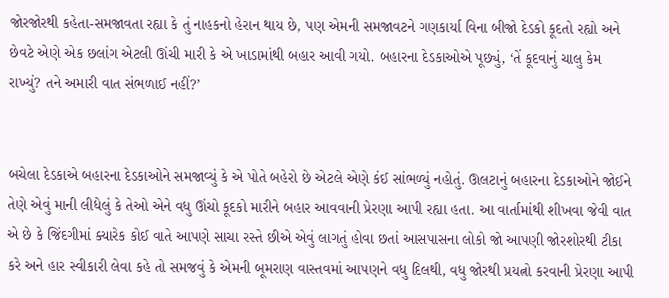જોરજોરથી કહેતા-સમજાવતા રહ્યા કે તું નાહકનો હેરાન થાય છે, પણ એમની સમજાવટને ગણકાર્યા વિના બીજો દેડકો કૂદતો રહ્યો અને છેવટે એણે એક છલાંગ એટલી ઊંચી મારી કે એ ખાડામાંથી બહાર આવી ગયો. બહારના દેડકાઓએ પૂછ્યું, ‘તેં કૂદવાનું ચાલુ કેમ રાખ્યું? તને અમારી વાત સંભળાઈ નહીં?’


બચેલા દેડકાએ બહારના દેડકાઓને સમજાવ્યું કે એ પોતે બહેરો છે એટલે એણે કંઈ સાંભળ્યું નહોતું. ઊલટાનું બહારના દેડકાઓને જોઈને તેણે એવું માની લીધેલું કે તેઓ એને વધુ ઊંચો કૂદકો મારીને બહાર આવવાની પ્રેરણા આપી રહ્યા હતા. આ વાર્તામાંથી શીખવા જેવી વાત એ છે કે જિંદગીમાં ક્યારેક કોઈ વાતે આપણે સાચા રસ્તે છીએ એવું લાગતું હોવા છતાં આસપાસના લોકો જો આપણી જોરશોરથી ટીકા કરે અને હાર સ્વીકારી લેવા કહે તો સમજવું કે એમની બૂમરાણ વાસ્તવમાં આપણને વધુ દિલથી, વધુ જોરથી પ્રયત્નો કરવાની પ્રેરણા આપી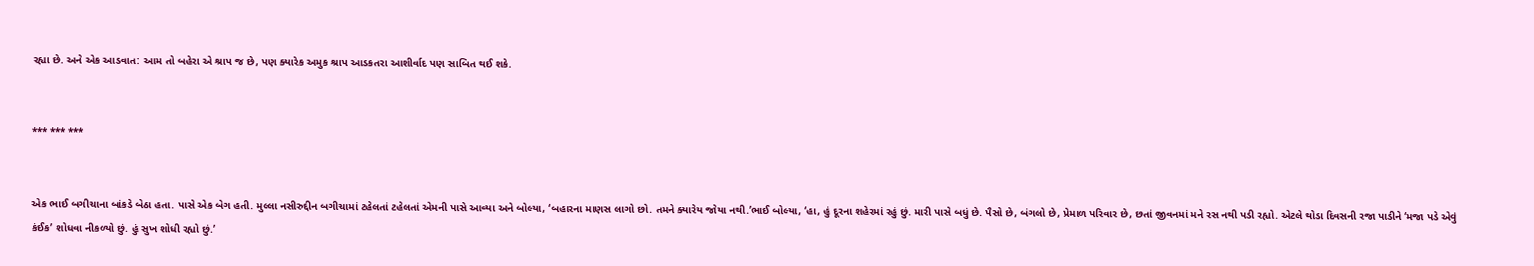રહ્યા છે. અને એક આડવાત: આમ તો બહેરા એ શ્રાપ જ છે, પણ ક્યારેક અમુક શ્રાપ આડકતરા આશીર્વાદ પણ સાબિત થઈ શકે.


*** *** ***


એક ભાઈ બગીચાના બાંકડે બેઠા હતા. પાસે એક બેગ હતી. મુલ્લા નસીરુદ્દીન બગીચામાં ટહેલતાં ટહેલતાં એમની પાસે આવ્યા અને બોલ્યા, ‘બહારના માણસ લાગો છો. તમને ક્યારેય જોયા નથી.’ભાઈ બોલ્યા, ‘હા, હું દૂરના શહેરમાં રહું છું. મારી પાસે બધું છે. પૈસો છે, બંગલો છે, પ્રેમાળ પરિવાર છે, છતાં જીવનમાં મને રસ નથી પડી રહ્યો. એટલે થોડા દિવસની રજા પાડીને ‘મજા પડે એવું કંઈક’ શોધવા નીકળ્યો છું. હું સુખ શોધી રહ્યો છું.’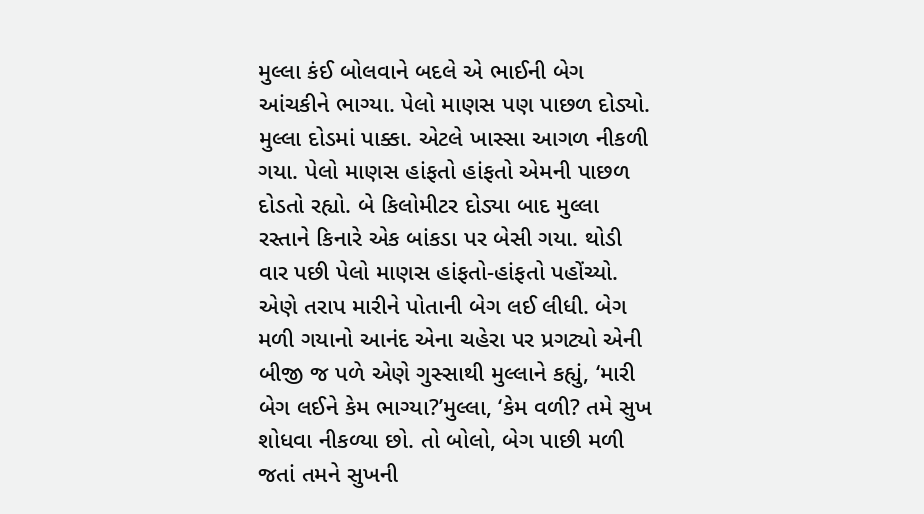મુલ્લા કંઈ બોલવાને બદલે એ ભાઈની બેગ આંચકીને ભાગ્યા. પેલો માણસ પણ પાછળ દોડ્યો. મુલ્લા દોડમાં પાક્કા. એટલે ખાસ્સા આગળ નીકળી ગયા. પેલો માણસ હાંફતો હાંફતો એમની પાછળ દોડતો રહ્યો. બે કિલોમીટર દોડ્યા બાદ મુલ્લા રસ્તાને કિનારે એક બાંકડા પર બેસી ગયા. થોડી વાર પછી પેલો માણસ હાંફતો-હાંફતો પહોંચ્યો. એણે તરાપ મારીને પોતાની બેગ લઈ લીધી. બેગ મળી ગયાનો આનંદ એના ચહેરા પર પ્રગટ્યો એની બીજી જ પળે એણે ગુસ્સાથી મુલ્લાને કહ્યું, ‘મારી બેગ લઈને કેમ ભાગ્યા?’મુલ્લા, ‘કેમ વળી? તમે સુખ શોધવા નીકળ્યા છો. તો બોલો, બેગ પાછી મળી જતાં તમને સુખની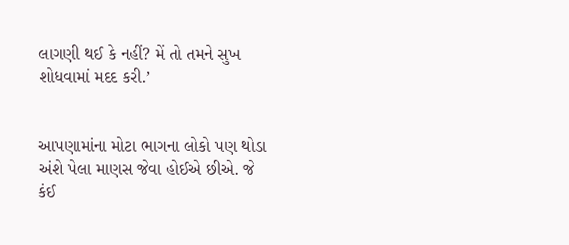લાગણી થઈ કે નહીં? મેં તો તમને સુખ શોધવામાં મદદ કરી.’


આપણામાંના મોટા ભાગના લોકો પણ થોડા અંશે પેલા માણસ જેવા હોઈએ છીએ. જે કંઈ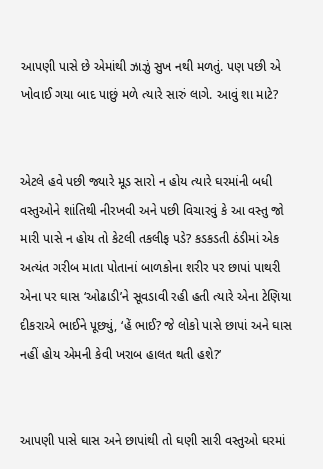આપણી પાસે છે એમાંથી ઝાઝું સુખ નથી મળતું. પણ પછી એ ખોવાઈ ગયા બાદ પાછું મળે ત્યારે સારું લાગે. આવું શા માટે?


એટલે હવે પછી જ્યારે મૂડ સારો ન હોય ત્યારે ઘરમાંની બધી વસ્તુઓને શાંતિથી નીરખવી અને પછી વિચારવું કે આ વસ્તુ જો મારી પાસે ન હોય તો કેટલી તકલીફ પડે? કડકડતી ઠંડીમાં એક અત્યંત ગરીબ માતા પોતાનાં બાળકોના શરીર પર છાપાં પાથરી એના પર ઘાસ ‘ઓઢાડી’ને સૂવડાવી રહી હતી ત્યારે એના ટેણિયા દીકરાએ ભાઈને પૂછ્યું, ‘હેં ભાઈ? જે લોકો પાસે છાપાં અને ઘાસ નહીં હોય એમની કેવી ખરાબ હાલત થતી હશે?’


આપણી પાસે ઘાસ અને છાપાંથી તો ઘણી સારી વસ્તુઓ ઘરમાં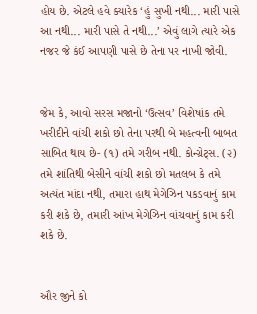હોય છે. એટલે હવે ક્યારેક ‘હું સુખી નથી... મારી પાસે આ નથી... મારી પાસે તે નથી...’ એવું લાગે ત્યારે એક નજર જે કંઈ આપણી પાસે છે તેના પર નાખી જોવી.


જેમ કે, આવો સરસ મજાનો ‘ઉત્સવ’ વિશેષાંક તમે ખરીદીને વાંચી શકો છો તેના પરથી બે મહત્વની બાબત સાબિત થાય છે- (૧) તમે ગરીબ નથી. કોન્ગ્રેટ્સ. (૨) તમે શાંતિથી બેસીને વાંચી શકો છો મતલબ કે તમે અત્યંત માંદા નથી, તમારા હાથ મેગેઝિન પકડવાનું કામ કરી શકે છે, તમારી આંખ મેગેઝિન વાંચવાનું કામ કરી શકે છે.


ઔર જીને કો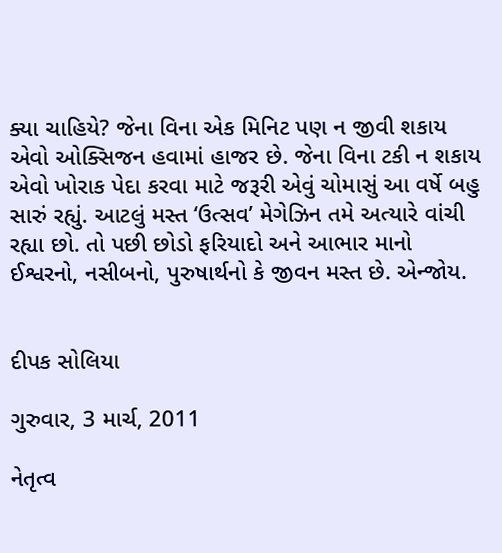ક્યા ચાહિયે? જેના વિના એક મિનિટ પણ ન જીવી શકાય એવો ઓક્સિજન હવામાં હાજર છે. જેના વિના ટકી ન શકાય એવો ખોરાક પેદા કરવા માટે જરૂરી એવું ચોમાસું આ વર્ષે બહુ સારું રહ્યું. આટલું મસ્ત ‘ઉત્સવ’ મેગેઝિન તમે અત્યારે વાંચી રહ્યા છો. તો પછી છોડો ફરિયાદો અને આભાર માનો ઈશ્વરનો, નસીબનો, પુરુષાર્થનો કે જીવન મસ્ત છે. એન્જોય.


દીપક સોલિયા

ગુરુવાર, 3 માર્ચ, 2011

નેતૃત્વ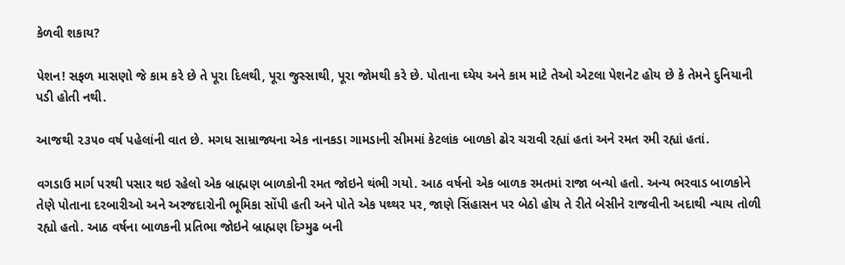કેળવી શકાય?

પેશન! સફળ માસણો જે કામ કરે છે તે પૂરા દિલથી, પૂરા જુસ્સાથી, પૂરા જોમથી કરે છે. પોતાના ઘ્યેય અને કામ માટે તેઓ એટલા પેશનેટ હોય છે કે તેમને દુનિયાની પડી હોતી નથી.

આજથી ૨૩૫૦ વર્ષ પહેલાંની વાત છે. મગધ સામ્રાજ્યના એક નાનકડા ગામડાની સીમમાં કેટલાંક બાળકો ઢોર ચરાવી રહ્યાં હતાં અને રમત રમી રહ્યાં હતાં.

વગડાઉ માર્ગ પરથી પસાર થઇ રહેલો એક બ્રાહ્મણ બાળકોની રમત જોઇને થંભી ગયો. આઠ વર્ષનો એક બાળક રમતમાં રાજા બન્યો હતો. અન્ય ભરવાડ બાળકોને તેણે પોતાના દરબારીઓ અને અરજદારોની ભૂમિકા સોંપી હતી અને પોતે એક પથ્થર પર, જાણે સિંહાસન પર બેઠો હોય તે રીતે બેસીને રાજવીની અદાથી ન્યાય તોળી રહ્યો હતો. આઠ વર્ષના બાળકની પ્રતિભા જોઇને બ્રાહ્મણ દિગ્મુઢ બની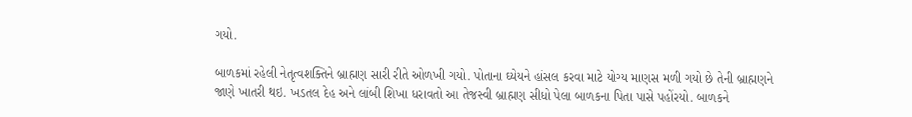ગયો.

બાળકમાં રહેલી નેતૃત્વશક્તિને બ્રાહ્મણ સારી રીતે ઓળખી ગયો. પોતાના ઘ્યેયને હાંસલ કરવા માટે યોગ્ય માણસ મળી ગયો છે તેની બ્રાહ્મણને જાણે ખાતરી થઇ. ખડતલ દેહ અને લાંબી શિખા ધરાવતો આ તેજસ્વી બ્રાહ્મણ સીધો પેલા બાળકના પિતા પાસે પહોંરયો. બાળકને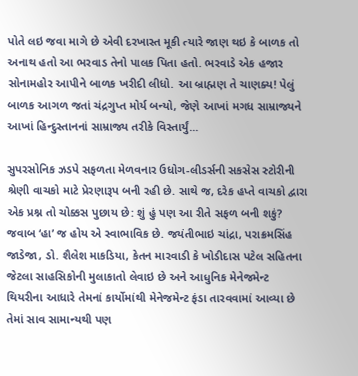પોતે લઇ જવા માગે છે એવી દરખાસ્ત મૂકી ત્યારે જાણ થઇ કે બાળક તો અનાથ હતો આ ભરવાડ તેનો પાલક પિતા હતો. ભરવાડે એક હજાર સોનામહોર આપીને બાળક ખરીદી લીધો. આ બ્રાહ્મણ તે ચાણક્ય! પેલું બાળક આગળ જતાં ચંદ્રગુપ્ત મોર્ય બન્યો, જેણે આખાં મગધ સામ્રાજ્યને આખાં હિન્દુસ્તાનનાં સામ્રાજ્ય તરીકે વિસ્તાર્યું...

સુપરસોનિક ઝડપે સફળતા મેળવનાર ઉધોગ-લીડર્સની સકસેસ સ્ટોરીની શ્રેણી વાચકો માટે પ્રેરણારૂપ બની રહી છે. સાથે જ, દરેક હપ્તે વાચકો દ્વારા એક પ્રશ્ન તો ચોક્કસ પુછાય છે: શું હું પણ આ રીતે સફળ બની શકું? જવાબ ‘હા’ જ હોય એ સ્વાભાવિક છે. જયંતીભાઇ ચાંદ્રા, પરાક્રમસિંહ જાડેજા, ડો. શૈલેશ માકડિયા, કેતન મારવાડી કે ખોડીદાસ પટેલ સહિતના જેટલા સાહસિકોની મુલાકાતો લેવાઇ છે અને આધુનિક મેનેજમેન્ટ થિયરીના આધારે તેમનાં કાર્યોમાંથી મેનેજમેન્ટ ફંડા તારવવામાં આવ્યા છે તેમાં સાવ સામાન્યથી પણ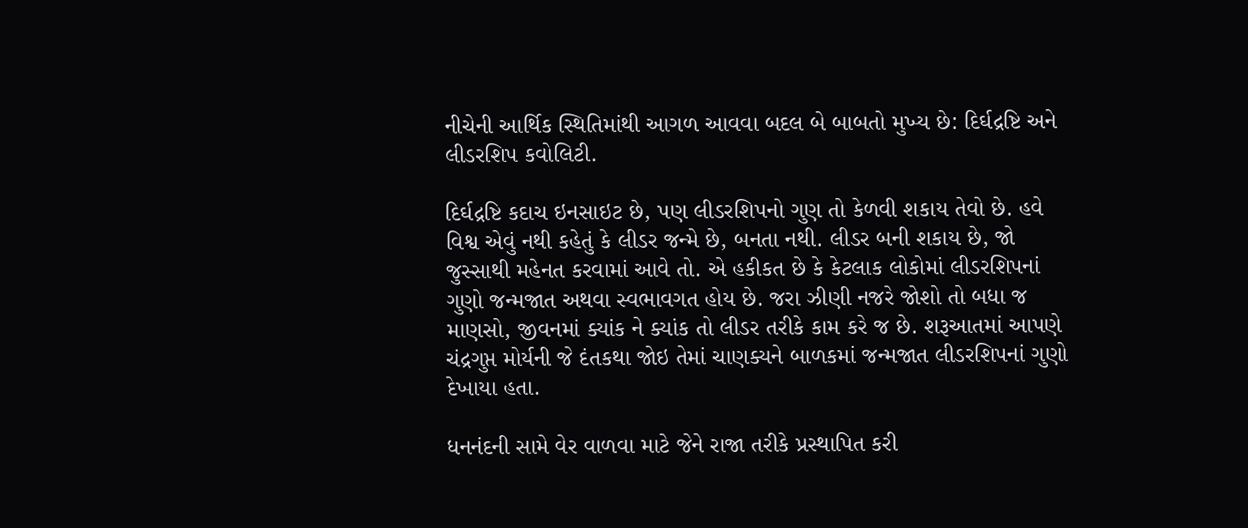નીચેની આર્થિક સ્થિતિમાંથી આગળ આવવા બદલ બે બાબતો મુખ્ય છે: દિર્ઘદ્રષ્ટિ અને લીડરશિપ કવોલિટી.

દિર્ઘદ્રષ્ટિ કદાચ ઇનસાઇટ છે, પણ લીડરશિપનો ગુણ તો કેળવી શકાય તેવો છે. હવે વિશ્વ એવું નથી કહેતું કે લીડર જન્મે છે, બનતા નથી. લીડર બની શકાય છે, જો જુસ્સાથી મહેનત કરવામાં આવે તો. એ હકીકત છે કે કેટલાક લોકોમાં લીડરશિપનાં ગુણો જન્મજાત અથવા સ્વભાવગત હોય છે. જરા ઝીણી નજરે જોશો તો બધા જ માણસો, જીવનમાં ક્યાંક ને ક્યાંક તો લીડર તરીકે કામ કરે જ છે. શરૂઆતમાં આપણે ચંદ્રગુપ્ત મોર્યની જે દંતકથા જોઇ તેમાં ચાણક્યને બાળકમાં જન્મજાત લીડરશિપનાં ગુણો દેખાયા હતા.

ધનનંદની સામે વેર વાળવા માટે જેને રાજા તરીકે પ્રસ્થાપિત કરી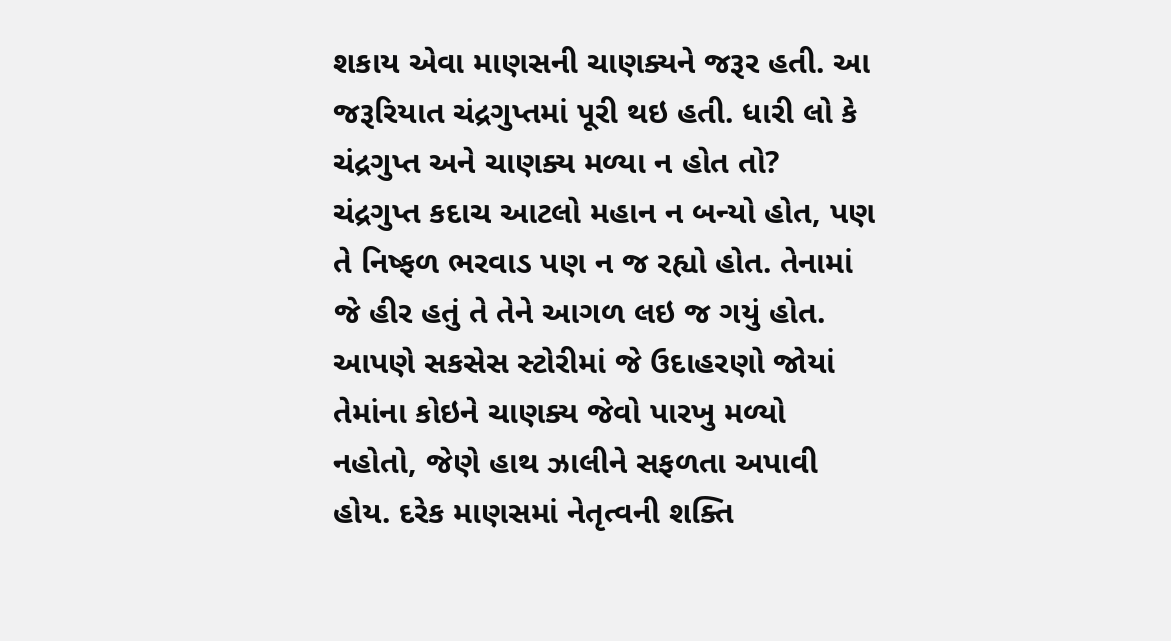શકાય એવા માણસની ચાણક્યને જરૂર હતી. આ જરૂરિયાત ચંદ્રગુપ્તમાં પૂરી થઇ હતી. ધારી લો કે ચંદ્રગુપ્ત અને ચાણક્ય મળ્યા ન હોત તો? ચંદ્રગુપ્ત કદાચ આટલો મહાન ન બન્યો હોત, પણ તે નિષ્ફળ ભરવાડ પણ ન જ રહ્યો હોત. તેનામાં જે હીર હતું તે તેને આગળ લઇ જ ગયું હોત. આપણે સકસેસ સ્ટોરીમાં જે ઉદાહરણો જોયાં તેમાંના કોઇને ચાણક્ય જેવો પારખુ મળ્યો નહોતો, જેણે હાથ ઝાલીને સફળતા અપાવી હોય. દરેક માણસમાં નેતૃત્વની શક્તિ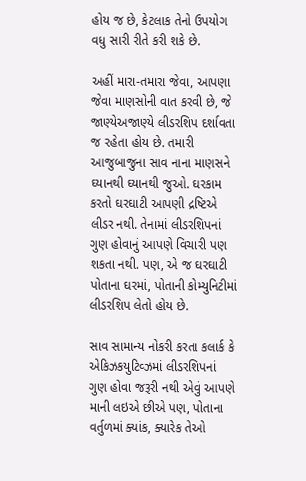હોય જ છે, કેટલાક તેનો ઉપયોગ વધુ સારી રીતે કરી શકે છે.

અહીં મારા-તમારા જેવા, આપણા જેવા માણસોની વાત કરવી છે, જે જાણ્યેઅજાણ્યે લીડરશિપ દર્શાવતા જ રહેતા હોય છે. તમારી આજુબાજુના સાવ નાના માણસને ઘ્યાનથી ઘ્યાનથી જુઓ. ઘરકામ કરતો ઘરઘાટી આપણી દ્રષ્ટિએ લીડર નથી. તેનામાં લીડરશિપનાં ગુણ હોવાનું આપણે વિચારી પણ શકતા નથી. પણ, એ જ ઘરઘાટી પોતાના ઘરમાં, પોતાની કોમ્યુનિટીમાં લીડરશિપ લેતો હોય છે.

સાવ સામાન્ય નોકરી કરતા કલાર્ક કે એકિઝકયુટિવ્ઝમાં લીડરશિપનાં ગુણ હોવા જરૂરી નથી એવું આપણે માની લઇએ છીએ પણ, પોતાના વર્તુળમાં ક્યાંક, ક્યારેક તેઓ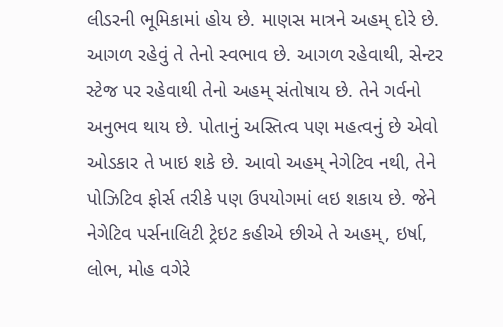લીડરની ભૂમિકામાં હોય છે. માણસ માત્રને અહમ્ દોરે છે. આગળ રહેવું તે તેનો સ્વભાવ છે. આગળ રહેવાથી, સેન્ટર સ્ટેજ પર રહેવાથી તેનો અહમ્ સંતોષાય છે. તેને ગર્વનો અનુભવ થાય છે. પોતાનું અસ્તિત્વ પણ મહત્વનું છે એવો ઓડકાર તે ખાઇ શકે છે. આવો અહમ્ નેગેટિવ નથી, તેને પોઝિટિવ ફોર્સ તરીકે પણ ઉપયોગમાં લઇ શકાય છે. જેને નેગેટિવ પર્સનાલિટી ટ્રેઇટ કહીએ છીએ તે અહમ્, ઇર્ષા, લોભ, મોહ વગેરે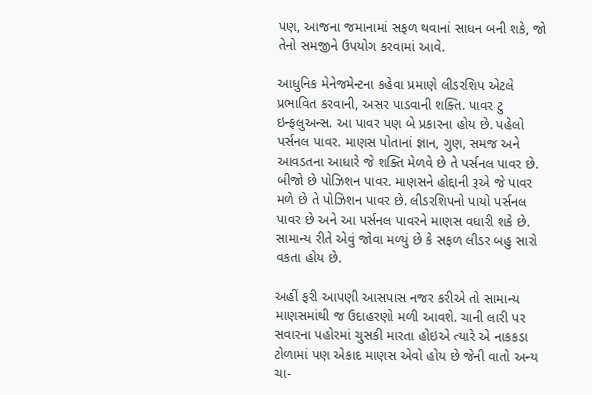પણ, આજના જમાનામાં સફળ થવાનાં સાધન બની શકે, જો તેનો સમજીને ઉપયોગ કરવામાં આવે.

આધુનિક મેનેજમેન્ટના કહેવા પ્રમાણે લીડરશિપ એટલે પ્રભાવિત કરવાની, અસર પાડવાની શક્તિ. પાવર ટુ ઇન્ફલુઅન્સ. આ પાવર પણ બે પ્રકારના હોય છે. પહેલો પર્સનલ પાવર. માણસ પોતાનાં જ્ઞાન, ગુણ, સમજ અને આવડતના આધારે જે શક્તિ મેળવે છે તે પર્સનલ પાવર છે. બીજો છે પોઝિશન પાવર. માણસને હોદ્દાની રૂએ જે પાવર મળે છે તે પોઝિશન પાવર છે. લીડરશિપનો પાયો પર્સનલ પાવર છે અને આ પર્સનલ પાવરને માણસ વધારી શકે છે. સામાન્ય રીતે એવું જોવા મળ્યું છે કે સફળ લીડર બહુ સારો વકતા હોય છે.

અહીં ફરી આપણી આસપાસ નજર કરીએ તો સામાન્ય માણસમાંથી જ ઉદાહરણો મળી આવશે. ચાની લારી પર સવારના પહોરમાં ચુસકી મારતા હોઇએ ત્યારે એ નાકકડા ટોળામાં પણ એકાદ માણસ એવો હોય છે જેની વાતો અન્ય ચા-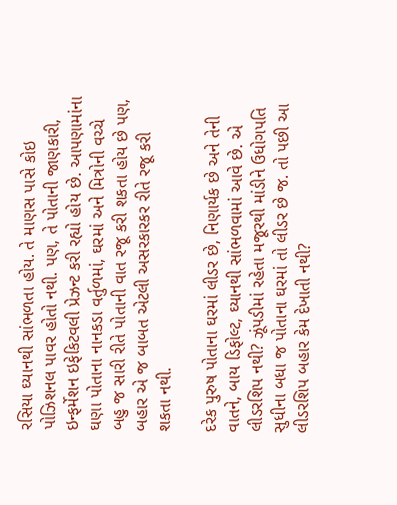રસિયા ઘ્યાનથી સાંભળતા હોય. તે માણસ પાસે કોઇ પોઝિશનલ પાવર હોતો નથી. પણ, તે પોતાની જાણકારી, ઇન્ફર્મેશન ઇફેકિટવલી પ્રેઝન્ટ કરી રહ્યો હોય છે. આપણામાંના ઘણા પોતાના નાનકડા વર્તુળમાં, ઘરમાં અને મિત્રોની વચ્ચે બહુ જ સારી રીતે પોતાની વાત રજૂ કરી શકતા હોય છે પણ, બહાર એ જ બાબત એટલી અસરકારકર રીતે રજૂ કરી શકતા નથી.

દરેક પુરુષ પોતાના ઘરમાં લીડર છે, નિણાર્યક છે અને તેની વાતને, બાય ડિફોલ્ટ, ઘ્યાનથી સાંભળવામાં આવે છે. એ લીડરશિપ નથી? ઝૂંપડીમાં રહેતા મજૂરથી માંડીને ઉધોગપતિ સુધીના બધા જ પોતાના ઘરમાં તો લીડર છે જ. તો પછી આ લીડરશિપ બહાર કેમ દેખાતી નથી?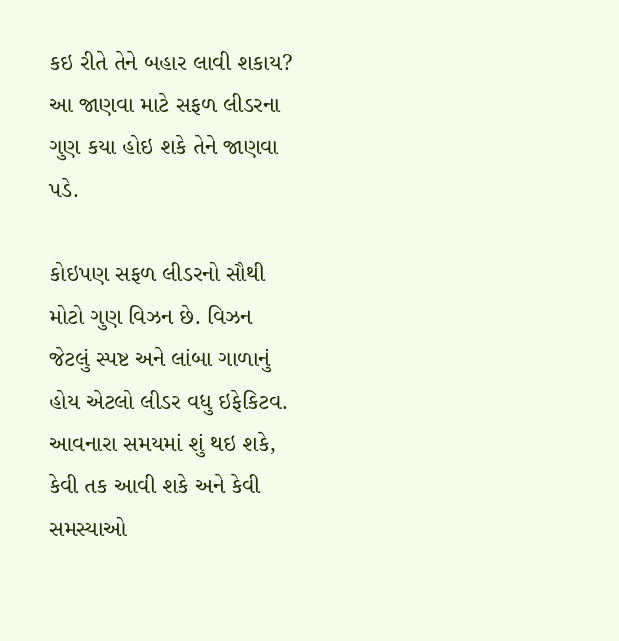કઇ રીતે તેને બહાર લાવી શકાય? આ જાણવા માટે સફળ લીડરના ગુણ કયા હોઇ શકે તેને જાણવા પડે.

કોઇપણ સફળ લીડરનો સૌથી મોટો ગુણ વિઝન છે. વિઝન જેટલું સ્પષ્ટ અને લાંબા ગાળાનું હોય એટલો લીડર વધુ ઇફેકિટવ. આવનારા સમયમાં શું થઇ શકે, કેવી તક આવી શકે અને કેવી સમસ્યાઓ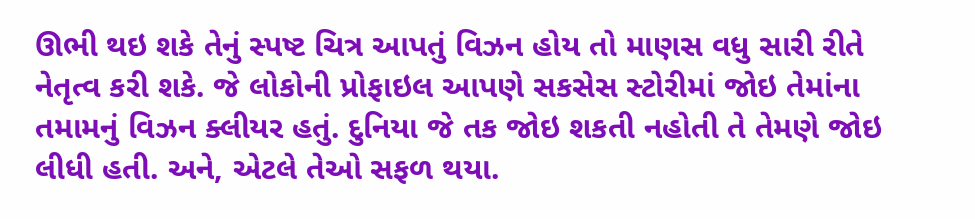ઊભી થઇ શકે તેનું સ્પષ્ટ ચિત્ર આપતું વિઝન હોય તો માણસ વધુ સારી રીતે નેતૃત્વ કરી શકે. જે લોકોની પ્રોફાઇલ આપણે સકસેસ સ્ટોરીમાં જોઇ તેમાંના તમામનું વિઝન ક્લીયર હતું. દુનિયા જે તક જોઇ શકતી નહોતી તે તેમણે જોઇ લીધી હતી. અને, એટલે તેઓ સફળ થયા.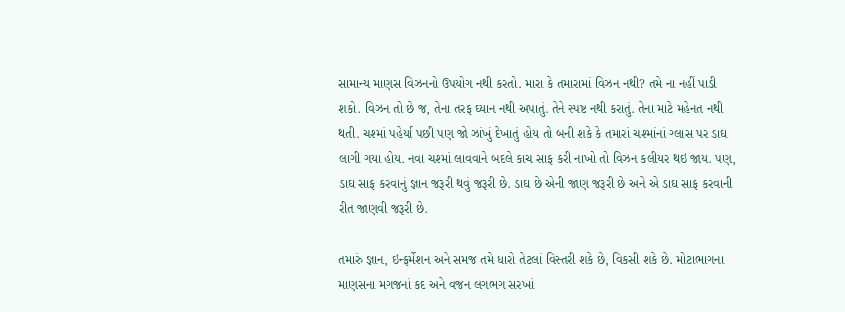સામાન્ય માણસ વિઝનનો ઉપયોગ નથી કરતો. મારા કે તમારામાં વિઝન નથી? તમે ના નહીં પાડી શકો. વિઝન તો છે જ, તેના તરફ ઘ્યાન નથી અપાતું. તેને સ્પષ્ટ નથી કરાતું. તેના માટે મહેનત નથી થતી. ચશ્માં પહેર્યા પછી પણ જો ઝાંખું દેખાતું હોય તો બની શકે કે તમારાં ચશ્માંનાં ગ્લાસ પર ડાઘ લાગી ગયા હોય. નવા ચશ્માં લાવવાને બદલે કાચ સાફ કરી નાખો તો વિઝન કલીયર થઇ જાય. પણ, ડાઘ સાફ કરવાનું જ્ઞાન જરૂરી થવું જરૂરી છે. ડાઘ છે એની જાણ જરૂરી છે અને એ ડાઘ સાફ કરવાની રીત જાણવી જરૂરી છે.

તમારું જ્ઞાન, ઇન્ફર્મેશન અને સમજ તમે ધારો તેટલાં વિસ્તરી શકે છે, વિકસી શકે છે. મોટાભાગના માણસના મગજનાં કદ અને વજન લગભગ સરખાં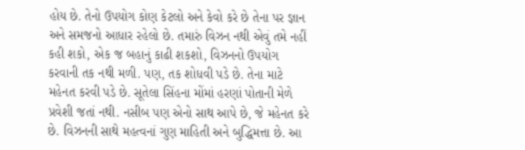હોય છે. તેનો ઉપયોગ કોણ કેટલો અને કેવો કરે છે તેના પર જ્ઞાન અને સમજનો આધાર રહેલો છે. તમારું વિઝન નથી એવું તમે નહીં કહી શકો, એક જ બહાનું કાઢી શકશો, વિઝનનો ઉપયોગ કરવાની તક નથી મળી. પણ, તક શોધવી પડે છે. તેના માટે મહેનત કરવી પડે છે. સૂતેલા સિંહના મોંમાં હરણાં પોતાની મેળે પ્રવેશી જતાં નથી. નસીબ પણ એનો સાથ આપે છે, જે મહેનત કરે છે. વિઝનની સાથે મહત્વનાં ગુણ માહિતી અને બુદ્ધિમત્તા છે. આ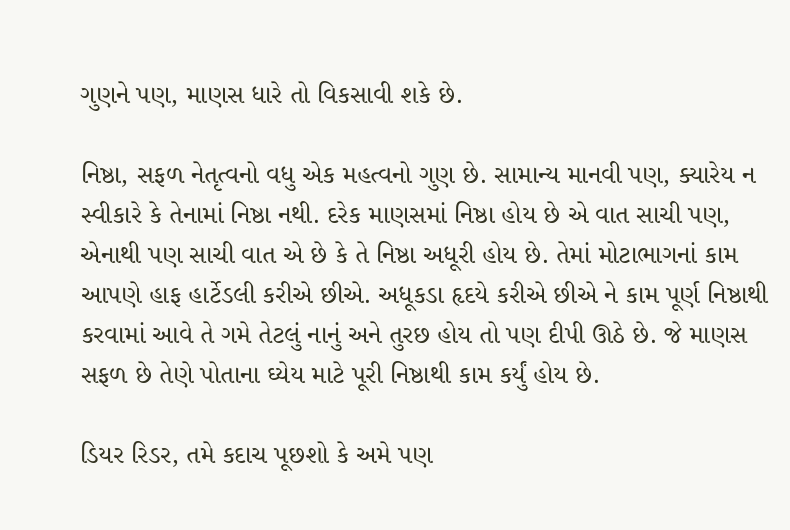ગુણને પણ, માણસ ધારે તો વિકસાવી શકે છે.

નિષ્ઠા, સફળ નેતૃત્વનો વધુ એક મહત્વનો ગુણ છે. સામાન્ય માનવી પણ, ક્યારેય ન સ્વીકારે કે તેનામાં નિષ્ઠા નથી. દરેક માણસમાં નિષ્ઠા હોય છે એ વાત સાચી પણ, એનાથી પણ સાચી વાત એ છે કે તે નિષ્ઠા અધૂરી હોય છે. તેમાં મોટાભાગનાં કામ આપણે હાફ હાર્ટેડલી કરીએ છીએ. અધૂકડા હૃદયે કરીએ છીએ ને કામ પૂર્ણ નિષ્ઠાથી કરવામાં આવે તે ગમે તેટલું નાનું અને તુરછ હોય તો પણ દીપી ઊઠે છે. જે માણસ સફળ છે તેણે પોતાના ઘ્યેય માટે પૂરી નિષ્ઠાથી કામ કર્યું હોય છે.

ડિયર રિડર, તમે કદાચ પૂછશો કે અમે પણ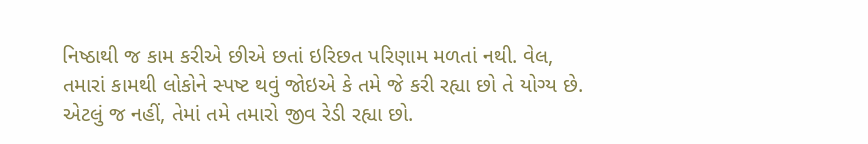નિષ્ઠાથી જ કામ કરીએ છીએ છતાં ઇરિછત પરિણામ મળતાં નથી. વેલ, તમારાં કામથી લોકોને સ્પષ્ટ થવું જોઇએ કે તમે જે કરી રહ્યા છો તે યોગ્ય છે. એટલું જ નહીં, તેમાં તમે તમારો જીવ રેડી રહ્યા છો.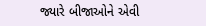જ્યારે બીજાઓને એવી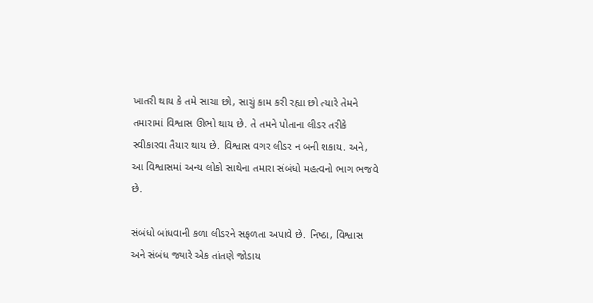ખાતરી થાય કે તમે સાચા છો, સાચું કામ કરી રહ્યા છો ત્યારે તેમને તમારામાં વિશ્વાસ ઊભો થાય છે. તે તમને પોતાના લીડર તરીકે સ્વીકારવા તૈયાર થાય છે. વિશ્વાસ વગર લીડર ન બની શકાય. અને, આ વિશ્વાસમાં અન્ય લોકો સાથેના તમારા સંબંધો મહત્વનો ભાગ ભજવે છે.

સંબંધો બાંધવાની કળા લીડરને સફળતા અપાવે છે. નિષ્ઠા, વિશ્વાસ અને સંબંધ જ્યારે એક તાંતણે જોડાય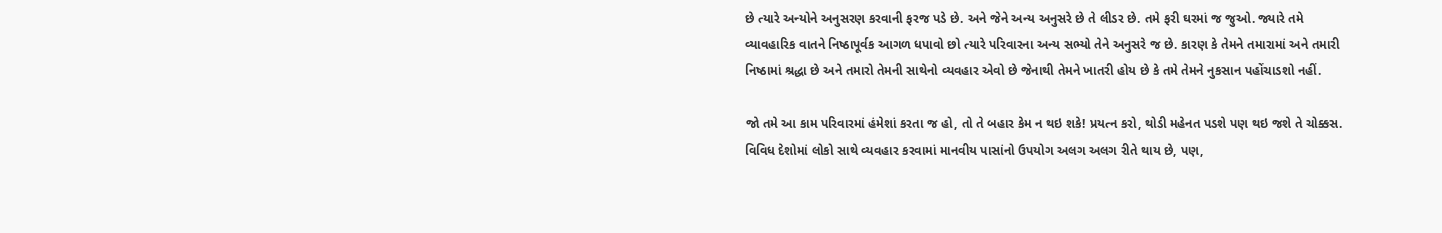છે ત્યારે અન્યોને અનુસરણ કરવાની ફરજ પડે છે. અને જેને અન્ય અનુસરે છે તે લીડર છે. તમે ફરી ઘરમાં જ જુઓ. જ્યારે તમે વ્યાવહારિક વાતને નિષ્ઠાપૂર્વક આગળ ધપાવો છો ત્યારે પરિવારના અન્ય સભ્યો તેને અનુસરે જ છે. કારણ કે તેમને તમારામાં અને તમારી નિષ્ઠામાં શ્રદ્ધા છે અને તમારો તેમની સાથેનો વ્યવહાર એવો છે જેનાથી તેમને ખાતરી હોય છે કે તમે તેમને નુકસાન પહોંચાડશો નહીં.

જો તમે આ કામ પરિવારમાં હંમેશાં કરતા જ હો, તો તે બહાર કેમ ન થઇ શકે! પ્રયત્ન કરો, થોડી મહેનત પડશે પણ થઇ જશે તે ચોક્કસ. વિવિધ દેશોમાં લોકો સાથે વ્યવહાર કરવામાં માનવીય પાસાંનો ઉપયોગ અલગ અલગ રીતે થાય છે, પણ,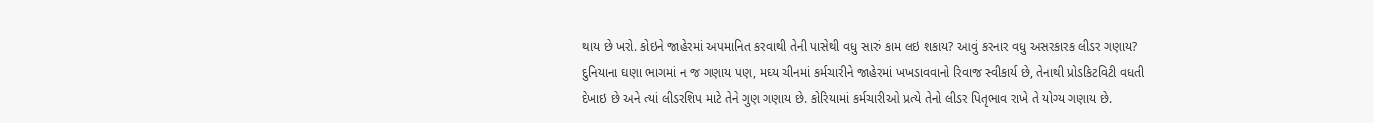થાય છે ખરો. કોઇને જાહેરમાં અપમાનિત કરવાથી તેની પાસેથી વધુ સારું કામ લઇ શકાય? આવું કરનાર વધુ અસરકારક લીડર ગણાય? દુનિયાના ઘણા ભાગમાં ન જ ગણાય પણ, મઘ્ય ચીનમાં કર્મચારીને જાહેરમાં ખખડાવવાનો રિવાજ સ્વીકાર્ય છે, તેનાથી પ્રોડકિટવિટી વધતી દેખાઇ છે અને ત્યાં લીડરશિપ માટે તેને ગુણ ગણાય છે. કોરિયામાં કર્મચારીઓ પ્રત્યે તેનો લીડર પિતૃભાવ રાખે તે યોગ્ય ગણાય છે.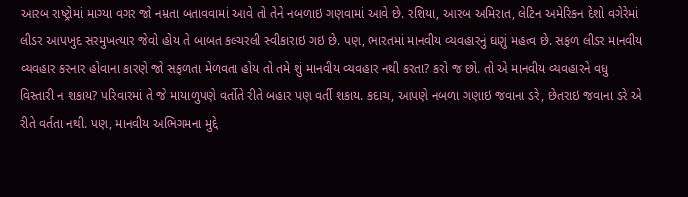આરબ રાષ્ટ્રોમાં માગ્યા વગર જો નમ્રતા બતાવવામાં આવે તો તેને નબળાઇ ગણવામાં આવે છે. રશિયા, આરબ અમિરાત, લેટિન અમેરિકન દેશો વગેરેમાં લીડર આપખુદ સરમુખત્યાર જેવો હોય તે બાબત કલ્ચરલી સ્વીકારાઇ ગઇ છે. પણ, ભારતમાં માનવીય વ્યવહારનું ઘણું મહત્વ છે. સફળ લીડર માનવીય વ્યવહાર કરનાર હોવાના કારણે જો સફળતા મેળવતા હોય તો તમે શું માનવીય વ્યવહાર નથી કરતા? કરો જ છો. તો એ માનવીય વ્યવહારને વધુ વિસ્તારી ન શકાય? પરિવારમાં તે જે માયાળુપણે વર્તોતે રીતે બહાર પણ વર્તી શકાય. કદાચ, આપણે નબળા ગણાઇ જવાના ડરે, છેતરાઇ જવાના ડરે એ રીતે વર્તતા નથી. પણ, માનવીય અભિગમના મુદ્દે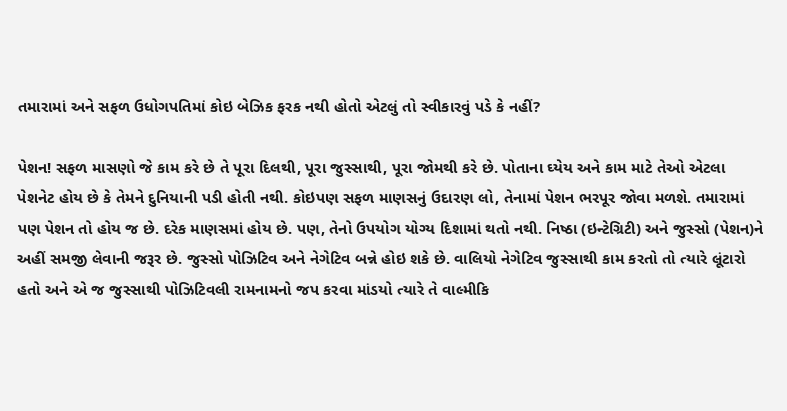તમારામાં અને સફળ ઉધોગપતિમાં કોઇ બેઝિક ફરક નથી હોતો એટલું તો સ્વીકારવું પડે કે નહીં?

પેશન! સફળ માસણો જે કામ કરે છે તે પૂરા દિલથી, પૂરા જુસ્સાથી, પૂરા જોમથી કરે છે. પોતાના ઘ્યેય અને કામ માટે તેઓ એટલા પેશનેટ હોય છે કે તેમને દુનિયાની પડી હોતી નથી. કોઇપણ સફળ માણસનું ઉદારણ લો, તેનામાં પેશન ભરપૂર જોવા મળશે. તમારામાં પણ પેશન તો હોય જ છે. દરેક માણસમાં હોય છે. પણ, તેનો ઉપયોગ યોગ્ય દિશામાં થતો નથી. નિષ્ઠા (ઇન્ટેગ્રિટી) અને જુસ્સો (પેશન)ને અહીં સમજી લેવાની જરૂર છે. જુસ્સો પોઝિટિવ અને નેગેટિવ બન્ને હોઇ શકે છે. વાલિયો નેગેટિવ જુસ્સાથી કામ કરતો તો ત્યારે લૂંટારો હતો અને એ જ જુસ્સાથી પોઝિટિવલી રામનામનો જપ કરવા માંડયો ત્યારે તે વાલ્મીકિ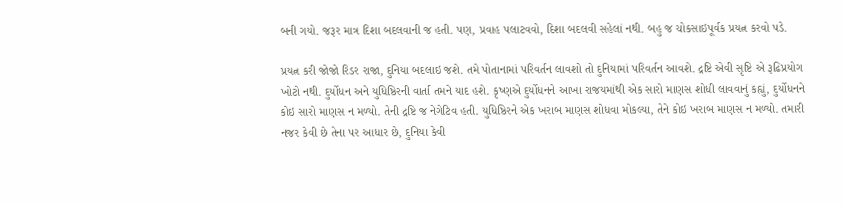બની ગયો. જરૂર માત્ર દિશા બદલવાની જ હતી. પણ, પ્રવાહ પલાટવવો, દિશા બદલવી સહેલાં નથી. બહુ જ ચોકસાઇપૂર્વક પ્રયત્ન કરવો પડે.

પ્રયત્ન કરી જોજો રિડર રાજા, દુનિયા બદલાઇ જશે. તમે પોતાનામાં પરિવર્તન લાવશો તો દુનિયામાં પરિવર્તન આવશે. દ્રષ્ટિ એવી સૃષ્ટિ એ રૂઢિપ્રયોગ ખોટો નથી. દુર્યોધન અને યુધિષ્ઠિરની વાર્તા તમને યાદ હશે. કૃષ્ણએ દુર્યોધનને આખા રાજયમાંથી એક સારો માણસ શોધી લાવવાનું કહ્યું, દુર્યોધનને કોઇ સારો માણસ ન મળ્યો. તેની દ્રષ્ટિ જ નેગેટિવ હતી. યુધિષ્ઠિરને એક ખરાબ માણસ શોધવા મોકલ્યા, તેને કોઇ ખરાબ માણસ ન મળ્યો. તમારી નજર કેવી છે તેના પર આધાર છે, દુનિયા કેવી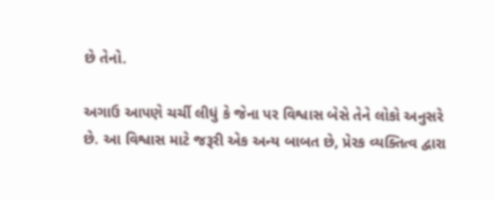છે તેનો.

અગાઉ આપણે ચર્ચી લીધું કે જેના પર વિશ્વાસ બેસે તેને લોકો અનુસરે છે. આ વિશ્વાસ માટે જરૂરી એક અન્ય બાબત છે, પ્રેરક વ્યક્તિત્વ દ્વારા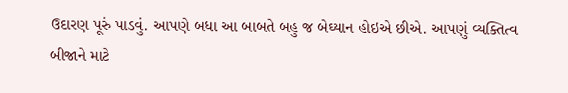ઉદારણ પૂરું પાડવું. આપણે બધા આ બાબતે બહુ જ બેઘ્યાન હોઇએ છીએ. આપણું વ્યક્તિત્વ બીજાને માટે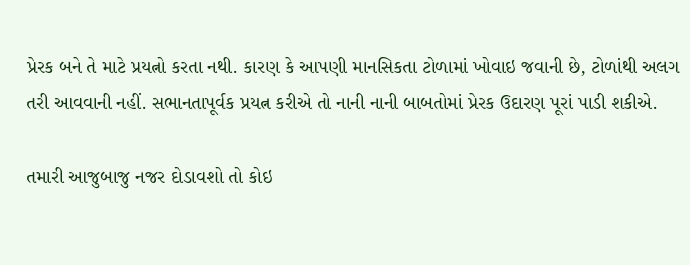પ્રેરક બને તે માટે પ્રયત્નો કરતા નથી. કારણ કે આપણી માનસિકતા ટોળામાં ખોવાઇ જવાની છે, ટોળાંથી અલગ તરી આવવાની નહીં. સભાનતાપૂર્વક પ્રયત્ન કરીએ તો નાની નાની બાબતોમાં પ્રેરક ઉદારણ પૂરાં પાડી શકીએ.

તમારી આજુબાજુ નજર દોડાવશો તો કોઇ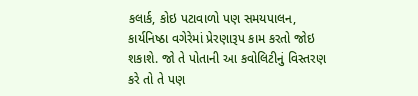કલાર્ક, કોઇ પટાવાળો પણ સમયપાલન, કાર્યનિષ્ઠા વગેરેમાં પ્રેરણારૂપ કામ કરતો જોઇ શકાશે. જો તે પોતાની આ કવોલિટીનું વિસ્તરણ કરે તો તે પણ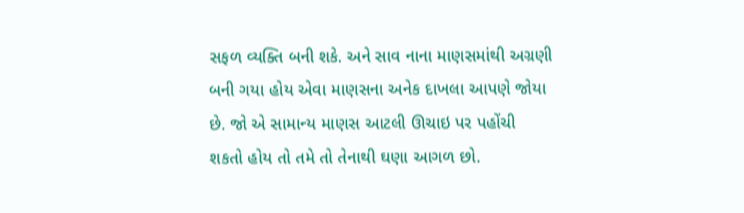સફળ વ્યક્તિ બની શકે. અને સાવ નાના માણસમાંથી અગ્રણી બની ગયા હોય એવા માણસના અનેક દાખલા આપણે જોયા છે. જો એ સામાન્ય માણસ આટલી ઊચાઇ પર પહોંચી શકતો હોય તો તમે તો તેનાથી ઘણા આગળ છો.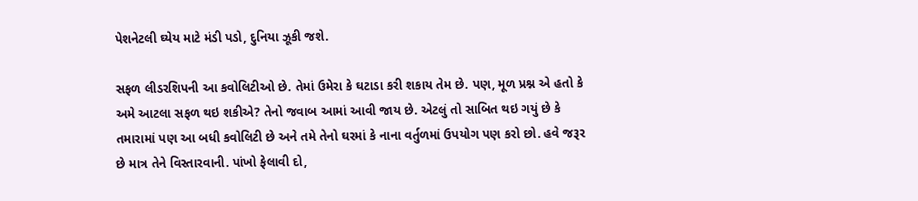પેશનેટલી ઘ્યેય માટે મંડી પડો, દુનિયા ઝૂકી જશે.

સફળ લીડરશિપની આ કવોલિટીઓ છે. તેમાં ઉમેરા કે ઘટાડા કરી શકાય તેમ છે. પણ, મૂળ પ્રશ્ન એ હતો કે અમે આટલા સફળ થઇ શકીએ? તેનો જવાબ આમાં આવી જાય છે. એટલું તો સાબિત થઇ ગયું છે કે તમારામાં પણ આ બધી કવોલિટી છે અને તમે તેનો ઘરમાં કે નાના વર્તુળમાં ઉપયોગ પણ કરો છો. હવે જરૂર છે માત્ર તેને વિસ્તારવાની. પાંખો ફેલાવી દો,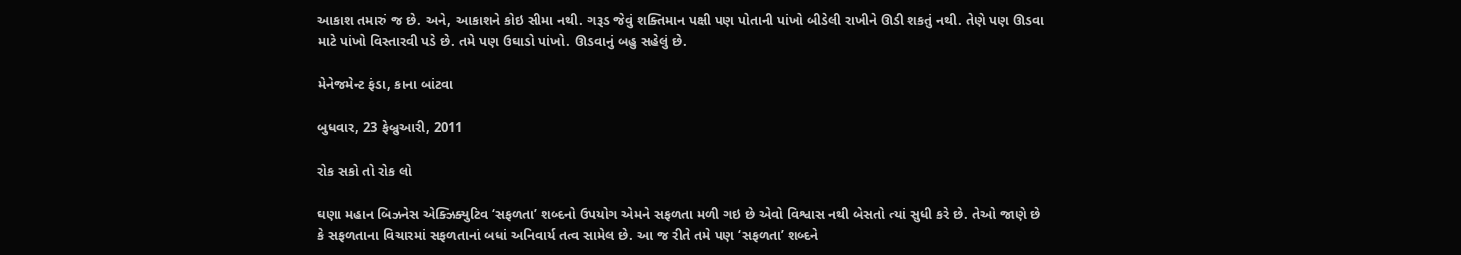આકાશ તમારું જ છે. અને, આકાશને કોઇ સીમા નથી. ગરૂડ જેવું શક્તિમાન પક્ષી પણ પોતાની પાંખો બીડેલી રાખીને ઊડી શકતું નથી. તેણે પણ ઊડવા માટે પાંખો વિસ્તારવી પડે છે. તમે પણ ઉઘાડો પાંખો. ઊડવાનું બહુ સહેલું છે.

મેનેજમેન્ટ ફંડા, કાના બાંટવા

બુધવાર, 23 ફેબ્રુઆરી, 2011

રોક સકો તો રોક લો

ઘણા મહાન બિઝનેસ એક્ઝિક્યુટિવ ‘સફળતા’ શબ્દનો ઉપયોગ એમને સફળતા મળી ગઇ છે એવો વિશ્વાસ નથી બેસતો ત્યાં સુધી કરે છે. તેઓ જાણે છે કે સફળતાના વિચારમાં સફળતાનાં બધાં અનિવાર્ય તત્વ સામેલ છે. આ જ રીતે તમે પણ ‘સફળતા’ શબ્દને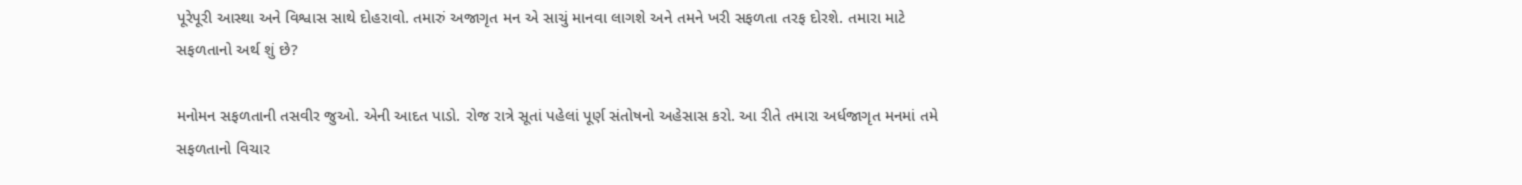પૂરેપૂરી આસ્થા અને વિશ્વાસ સાથે દોહરાવો. તમારું અજાગૃત મન એ સાચું માનવા લાગશે અને તમને ખરી સફળતા તરફ દોરશે. તમારા માટે સફળતાનો અર્થ શું છે?

મનોમન સફળતાની તસવીર જુઓ. એની આદત પાડો. રોજ રાત્રે સૂતાં પહેલાં પૂર્ણ સંતોષનો અહેસાસ કરો. આ રીતે તમારા અર્ધજાગૃત મનમાં તમે સફળતાનો વિચાર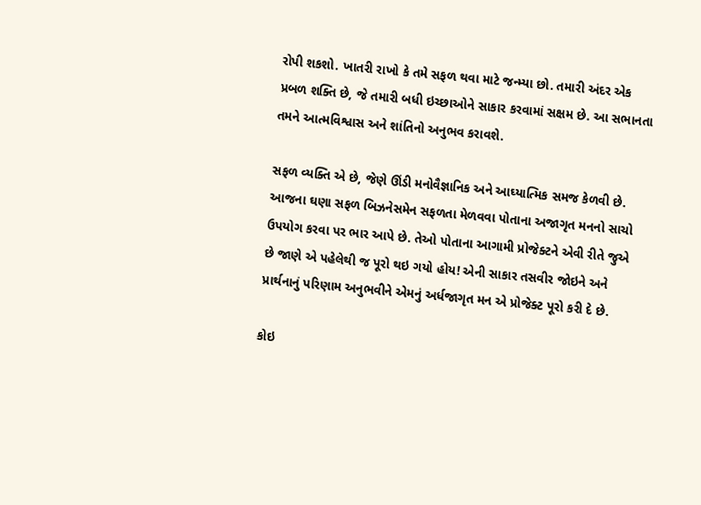રોપી શકશો. ખાતરી રાખો કે તમે સફળ થવા માટે જન્મ્યા છો. તમારી અંદર એક પ્રબળ શક્તિ છે, જે તમારી બધી ઇચ્છાઓને સાકાર કરવામાં સક્ષમ છે. આ સભાનતા તમને આત્મવિશ્વાસ અને શાંતિનો અનુભવ કરાવશે.

સફળ વ્યક્તિ એ છે, જેણે ઊંડી મનોવૈજ્ઞાનિક અને આઘ્યાત્મિક સમજ કેળવી છે. આજના ઘણા સફળ બિઝનેસમેન સફળતા મેળવવા પોતાના અજાગૃત મનનો સાચો ઉપયોગ કરવા પર ભાર આપે છે. તેઓ પોતાના આગામી પ્રોજેક્ટને એવી રીતે જુએ છે જાણે એ પહેલેથી જ પૂરો થઇ ગયો હોય! એની સાકાર તસવીર જોઇને અને પ્રાર્થનાનું પરિણામ અનુભવીને એમનું અર્ધજાગૃત મન એ પ્રોજેક્ટ પૂરો કરી દે છે.

કોઇ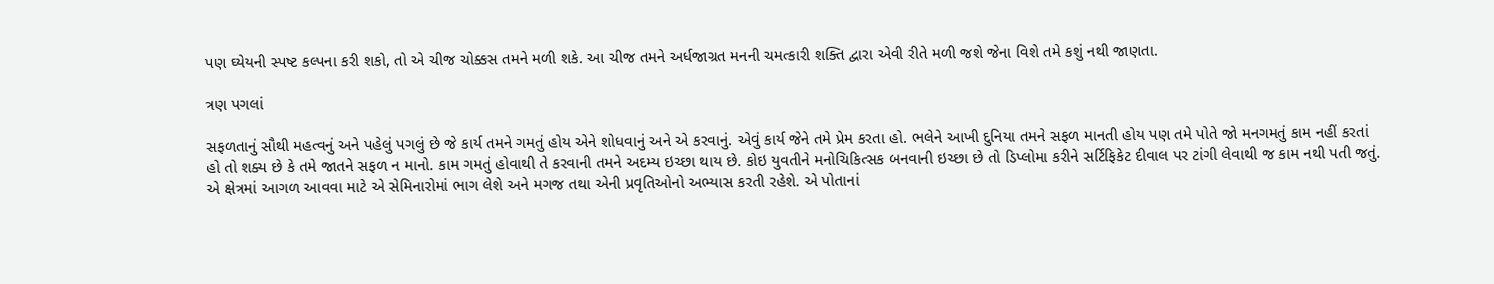પણ ઘ્યેયની સ્પષ્ટ કલ્પના કરી શકો, તો એ ચીજ ચોક્કસ તમને મળી શકે. આ ચીજ તમને અર્ધજાગ્રત મનની ચમત્કારી શક્તિ દ્વારા એવી રીતે મળી જશે જેના વિશે તમે કશું નથી જાણતા.

ત્રણ પગલાં

સફળતાનું સૌથી મહત્વનું અને પહેલું પગલું છે જે કાર્ય તમને ગમતું હોય એને શોધવાનું અને એ કરવાનું. એવું કાર્ય જેને તમે પ્રેમ કરતા હો. ભલેને આખી દુનિયા તમને સફળ માનતી હોય પણ તમે પોતે જો મનગમતું કામ નહીં કરતાં હો તો શક્ય છે કે તમે જાતને સફળ ન માનો. કામ ગમતું હોવાથી તે કરવાની તમને અદમ્ય ઇચ્છા થાય છે. કોઇ યુવતીને મનોચિકિત્સક બનવાની ઇચ્છા છે તો ડિપ્લોમા કરીને સર્ટિફિકેટ દીવાલ પર ટાંગી લેવાથી જ કામ નથી પતી જતું. એ ક્ષેત્રમાં આગળ આવવા માટે એ સેમિનારોમાં ભાગ લેશે અને મગજ તથા એની પ્રવૃતિઓનો અભ્યાસ કરતી રહેશે. એ પોતાનાં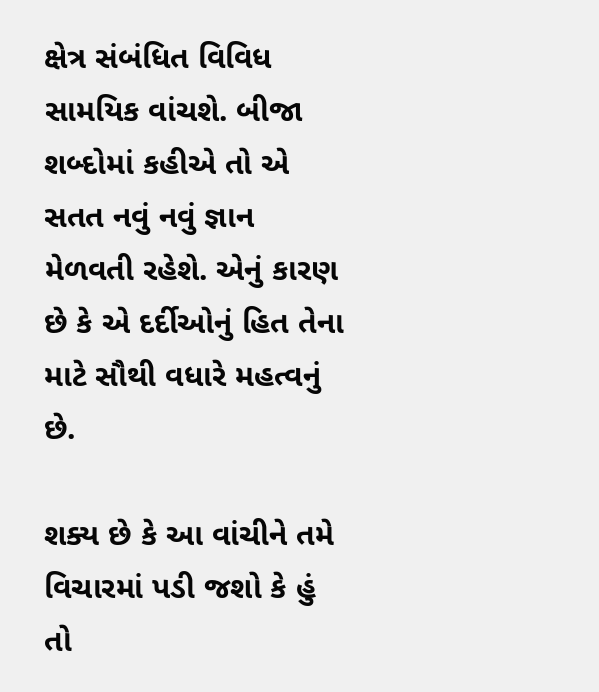ક્ષેત્ર સંબંધિત વિવિધ સામયિક વાંચશે. બીજા શબ્દોમાં કહીએ તો એ સતત નવું નવું જ્ઞાન મેળવતી રહેશે. એનું કારણ છે કે એ દર્દીઓનું હિત તેના માટે સૌથી વધારે મહત્વનું છે.

શક્ય છે કે આ વાંચીને તમે વિચારમાં પડી જશો કે હું તો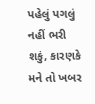પહેલું પગલું નહીં ભરી શકું, કારણકે મને તો ખબર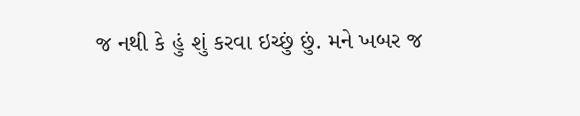જ નથી કે હું શું કરવા ઇચ્છું છું. મને ખબર જ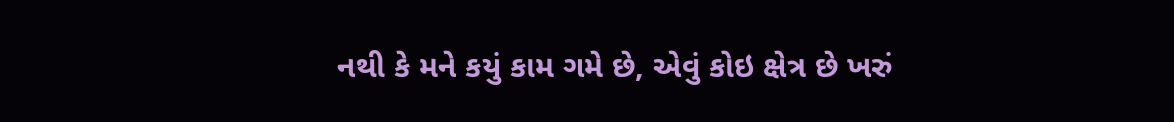નથી કે મને કયું કામ ગમે છે, એવું કોઇ ક્ષેત્ર છે ખરું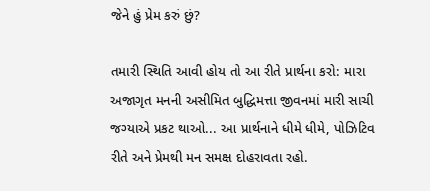જેને હું પ્રેમ કરું છું?

તમારી સ્થિતિ આવી હોય તો આ રીતે પ્રાર્થના કરો: મારા અજાગૃત મનની અસીમિત બુદ્ધિમત્તા જીવનમાં મારી સાચી જગ્યાએ પ્રકટ થાઓ... આ પ્રાર્થનાને ધીમે ધીમે, પોઝિટિવ રીતે અને પ્રેમથી મન સમક્ષ દોહરાવતા રહો.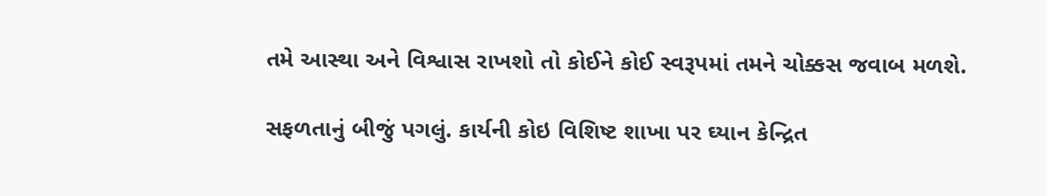તમે આસ્થા અને વિશ્વાસ રાખશો તો કોઈને કોઈ સ્વરૂપમાં તમને ચોક્કસ જવાબ મળશે.

સફળતાનું બીજું પગલું. કાર્યની કોઇ વિશિષ્ટ શાખા પર ઘ્યાન કેન્દ્રિત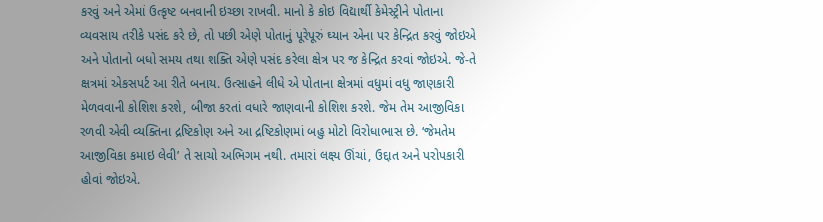કરવું અને એમાં ઉત્કૃષ્ટ બનવાની ઇચ્છા રાખવી. માનો કે કોઇ વિદ્યાર્થી કેમેસ્ટ્રીને પોતાના વ્યવસાય તરીકે પસંદ કરે છે, તો પછી એણે પોતાનું પૂરેપૂરું ઘ્યાન એના પર કેન્દ્રિત કરવું જોઇએ અને પોતાનો બધો સમય તથા શક્તિ એણે પસંદ કરેલા ક્ષેત્ર પર જ કેન્દ્રિત કરવાં જોઇએ. જે-તે ક્ષત્રમાં એકસપર્ટ આ રીતે બનાય. ઉત્સાહને લીધે એ પોતાના ક્ષેત્રમાં વધુમાં વધુ જાણકારી મેળવવાની કોશિશ કરશે, બીજા કરતાં વધારે જાણવાની કોશિશ કરશે. જેમ તેમ આજીવિકા રળવી એવી વ્યક્તિના દ્રષ્ટિકોણ અને આ દ્રષ્ટિકોણમાં બહુ મોટો વિરોધાભાસ છે. ‘જેમતેમ આજીવિકા કમાઇ લેવી’ તે સાચો અભિગમ નથી. તમારાં લક્ષ્ય ઊંચાં, ઉદ્દાત અને પરોપકારી હોવાં જોઇએ.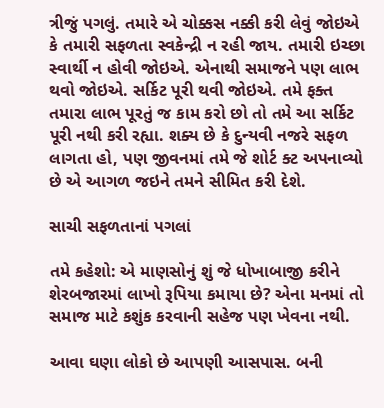ત્રીજું પગલું. તમારે એ ચોક્કસ નક્કી કરી લેવું જોઇએ કે તમારી સફળતા સ્વકેન્દ્રી ન રહી જાય. તમારી ઇચ્છા સ્વાર્થી ન હોવી જોઇએ. એનાથી સમાજને પણ લાભ થવો જોઇએ. સર્કિટ પૂરી થવી જોઇએ. તમે ફક્ત તમારા લાભ પૂરતું જ કામ કરો છો તો તમે આ સર્કિટ પૂરી નથી કરી રહ્યા. શક્ય છે કે દુન્યવી નજરે સફળ લાગતા હો, પણ જીવનમાં તમે જે શોર્ટ ક્ટ અપનાવ્યો છે એ આગળ જઇને તમને સીમિત કરી દેશે.

સાચી સફળતાનાં પગલાં

તમે કહેશો: એ માણસોનું શું જે ધોખાબાજી કરીને શેરબજારમાં લાખો રૂપિયા કમાયા છે? એના મનમાં તો સમાજ માટે કશુંક કરવાની સહેજ પણ ખેવના નથી.

આવા ઘણા લોકો છે આપણી આસપાસ. બની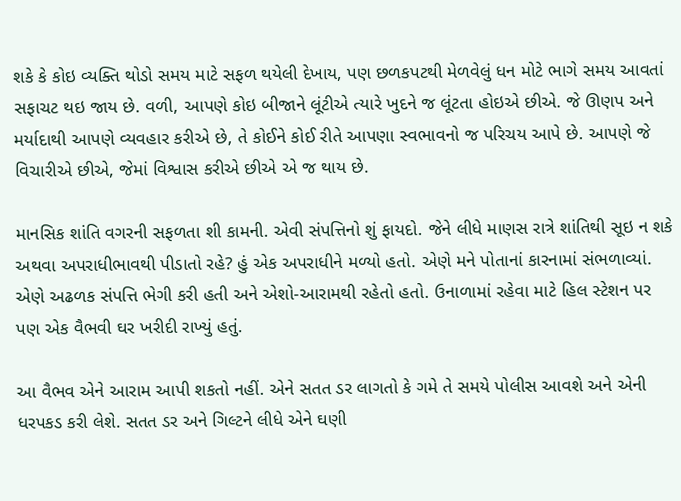શકે કે કોઇ વ્યક્તિ થોડો સમય માટે સફળ થયેલી દેખાય, પણ છળકપટથી મેળવેલું ધન મોટે ભાગે સમય આવતાં સફાચટ થઇ જાય છે. વળી, આપણે કોઇ બીજાને લૂંટીએ ત્યારે ખુદને જ લૂંટતા હોઇએ છીએ. જે ઊણપ અને મર્યાદાથી આપણે વ્યવહાર કરીએ છે, તે કોઈને કોઈ રીતે આપણા સ્વભાવનો જ પરિચય આપે છે. આપણે જે વિચારીએ છીએ, જેમાં વિશ્વાસ કરીએ છીએ એ જ થાય છે.

માનસિક શાંતિ વગરની સફળતા શી કામની. એવી સંપત્તિનો શું ફાયદો. જેને લીધે માણસ રાત્રે શાંતિથી સૂઇ ન શકે અથવા અપરાધીભાવથી પીડાતો રહે? હું એક અપરાધીને મળ્યો હતો. એણે મને પોતાનાં કારનામાં સંભળાવ્યાં. એણે અઢળક સંપત્તિ ભેગી કરી હતી અને એશો-આરામથી રહેતો હતો. ઉનાળામાં રહેવા માટે હિલ સ્ટેશન પર પણ એક વૈભવી ઘર ખરીદી રાખ્યું હતું.

આ વૈભવ એને આરામ આપી શકતો નહીં. એને સતત ડર લાગતો કે ગમે તે સમયે પોલીસ આવશે અને એની ધરપકડ કરી લેશે. સતત ડર અને ગિલ્ટને લીધે એને ઘણી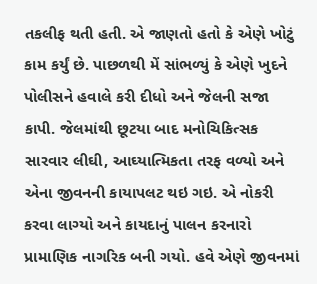તકલીફ થતી હતી. એ જાણતો હતો કે એણે ખોટું કામ કર્યું છે. પાછળથી મેં સાંભળ્યું કે એણે ખુદને પોલીસને હવાલે કરી દીધો અને જેલની સજા કાપી. જેલમાંથી છૂટયા બાદ મનોચિકિત્સક સારવાર લીઘી, આઘ્યાત્મિકતા તરફ વળ્યો અને એના જીવનની કાયાપલટ થઇ ગઇ. એ નોકરી કરવા લાગ્યો અને કાયદાનું પાલન કરનારો પ્રામાણિક નાગરિક બની ગયો. હવે એણે જીવનમાં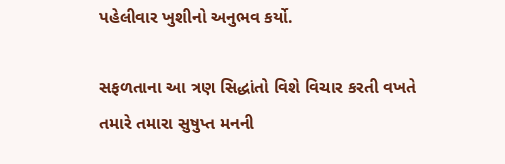પહેલીવાર ખુશીનો અનુભવ કર્યો.

સફળતાના આ ત્રણ સિદ્ધાંતો વિશે વિચાર કરતી વખતે તમારે તમારા સુષુપ્ત મનની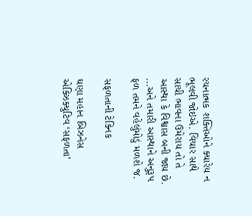રચનાત્મક શક્તિઓને ક્યારેય ન ભૂલવી જોઇએ. વિચાર સાથે સાચી ભાવના ઉમેરાય તો તે આસ્થા કે વિશ્વાસ બની જાય છે.
...અને તમારી આસ્થાને અનુરૂપ ફળ તમને વહેલુંમોડું મળશે જ.

સફળતાની ટેક્નિક

ઘણા મહાન બિઝનેસ એક્ઝિક્યુટિવ ‘સફળતા’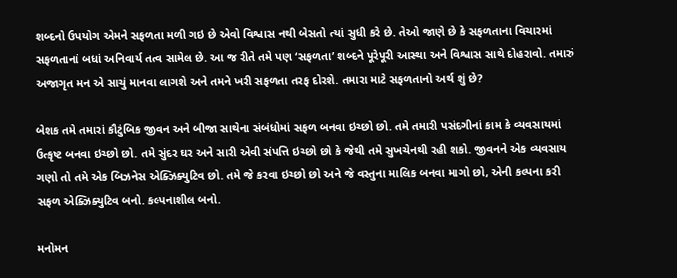શબ્દનો ઉપયોગ એમને સફળતા મળી ગઇ છે એવો વિશ્વાસ નથી બેસતો ત્યાં સુધી કરે છે. તેઓ જાણે છે કે સફળતાના વિચારમાં સફળતાનાં બધાં અનિવાર્ય તત્વ સામેલ છે. આ જ રીતે તમે પણ ‘સફળતા’ શબ્દને પૂરેપૂરી આસ્થા અને વિશ્વાસ સાથે દોહરાવો. તમારું અજાગૃત મન એ સાચું માનવા લાગશે અને તમને ખરી સફળતા તરફ દોરશે. તમારા માટે સફળતાનો અર્થ શું છે?

બેશક તમે તમારાં કૌટુંબિક જીવન અને બીજા સાથેના સંબંધોમાં સફળ બનવા ઇચ્છો છો. તમે તમારી પસંદગીનાં કામ કે વ્યવસાયમાં ઉત્કૃષ્ટ બનવા ઇચ્છો છો. તમે સુંદર ઘર અને સારી એવી સંપત્તિ ઇચ્છો છો કે જેથી તમે સુખચેનથી રહી શકો. જીવનને એક વ્યવસાય ગણો તો તમે એક બિઝનેસ એક્ઝિક્યુટિવ છો. તમે જે કરવા ઇચ્છો છો અને જે વસ્તુના માલિક બનવા માગો છો, એની કલ્પના કરી સફળ એક્ઝિક્યુટિવ બનો. કલ્પનાશીલ બનો.

મનોમન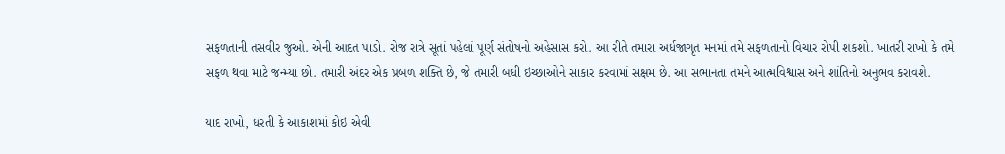સફળતાની તસવીર જુઓ. એની આદત પાડો. રોજ રાત્રે સૂતાં પહેલાં પૂર્ણ સંતોષનો અહેસાસ કરો. આ રીતે તમારા અર્ધજાગૃત મનમાં તમે સફળતાનો વિચાર રોપી શકશો. ખાતરી રાખો કે તમે સફળ થવા માટે જન્મ્યા છો. તમારી અંદર એક પ્રબળ શક્તિ છે, જે તમારી બધી ઇચ્છાઓને સાકાર કરવામાં સક્ષમ છે. આ સભાનતા તમને આત્મવિશ્વાસ અને શાંતિનો અનુભવ કરાવશે.

યાદ રાખો, ધરતી કે આકાશમાં કોઇ એવી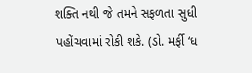શક્તિ નથી જે તમને સફળતા સુધી પહોંચવામાં રોકી શકે. (ડો. મર્ફી ‘ધ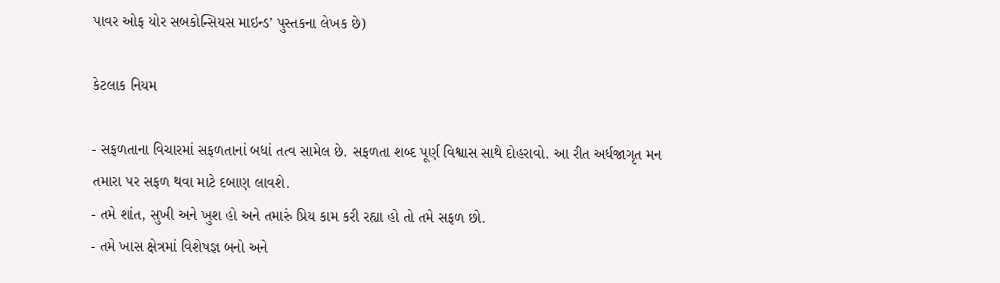પાવર ઓફ યોર સબકોન્સિયસ માઇન્ડ’ પુસ્તકના લેખક છે)

કેટલાક નિયમ

- સફળતાના વિચારમાં સફળતાનાં બધાં તત્વ સામેલ છે. સફળતા શબ્દ પૂર્ણ વિશ્વાસ સાથે દોહરાવો. આ રીત અર્ધજાગૃત મન તમારા પર સફળ થવા માટે દબાણ લાવશે.
- તમે શાંત, સુખી અને ખુશ હો અને તમારું પ્રિય કામ કરી રહ્યા હો તો તમે સફળ છો.
- તમે ખાસ ક્ષેત્રમાં વિશેષજ્ઞ બનો અને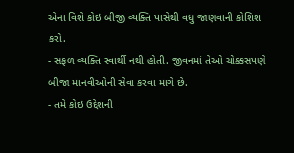એના વિશે કોઇ બીજી વ્યક્તિ પાસેથી વધુ જાણવાની કોશિશ કરો.
- સફળ વ્યક્તિ સ્વાર્થી નથી હોતી. જીવનમાં તેઓ ચોક્કસપણે બીજા માનવીઓની સેવા કરવા માગે છે.
- તમે કોઇ ઉદ્દેશની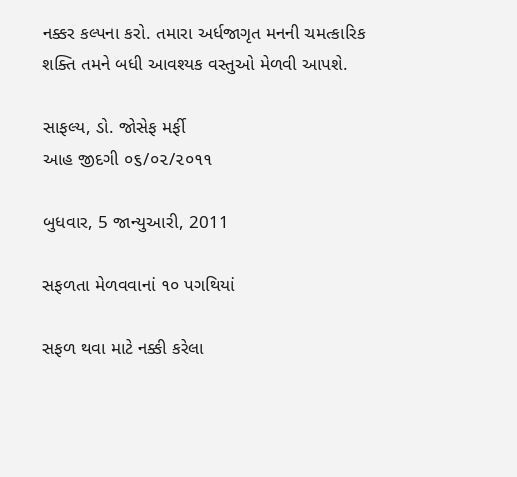નક્કર કલ્પના કરો. તમારા અર્ધજાગૃત મનની ચમત્કારિક શક્તિ તમને બધી આવશ્યક વસ્તુઓ મેળવી આપશે.

સાફલ્ય, ડો. જોસેફ મર્ફી
આહ જીદગી ૦૬/૦૨/૨૦૧૧

બુધવાર, 5 જાન્યુઆરી, 2011

સફળતા મેળવવાનાં ૧૦ પગથિયાં

સફળ થવા માટે નક્કી કરેલા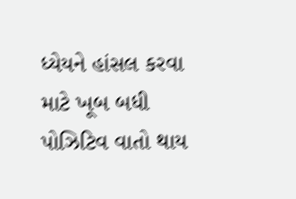ધ્યેયને હાંસલ કરવા માટે ખૂબ બધી પોઝિટિવ વાતો થાય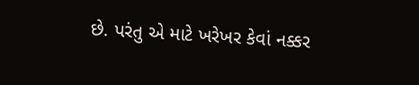છે. પરંતુ એ માટે ખરેખર કેવાં નક્કર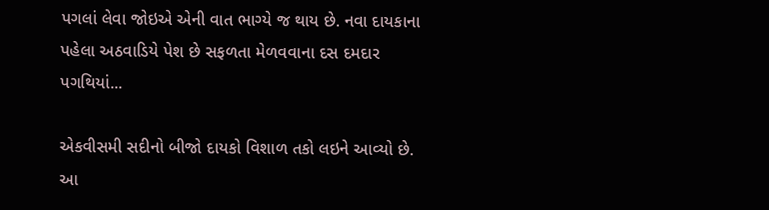પગલાં લેવા જોઇએ એની વાત ભાગ્યે જ થાય છે. નવા દાયકાના પહેલા અઠવાડિયે પેશ છે સફળતા મેળવવાના દસ દમદાર પગથિયાં...

એકવીસમી સદીનો બીજો દાયકો વિશાળ તકો લઇને આવ્યો છે. આ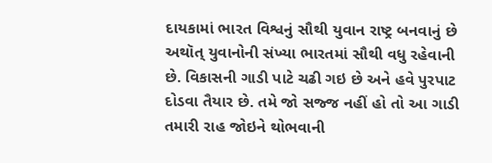દાયકામાં ભારત વિશ્વનું સૌથી યુવાન રાષ્ટ્ર બનવાનું છે અથૉત્ યુવાનોની સંખ્યા ભારતમાં સૌથી વધુ રહેવાની છે. વિકાસની ગાડી પાટે ચઢી ગઇ છે અને હવે પુરપાટ દોડવા તૈયાર છે. તમે જો સજ્જ નહીં હો તો આ ગાડી તમારી રાહ જોઇને થોભવાની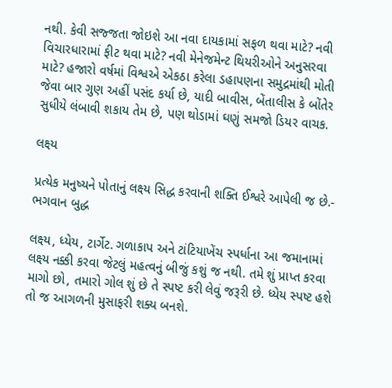નથી. કેવી સજ્જતા જોઇશે આ નવા દાયકામાં સફળ થવા માટે? નવી વિચારધારામાં ફીટ થવા માટે? નવી મેનેજમેન્ટ થિયરીઓને અનુસરવા માટે? હજારો વર્ષમાં વિશ્વએ એકઠા કરેલા ડહાપણના સમુદ્રમાંથી મોતી જેવા બાર ગુણ અહીં પસંદ કર્યા છે, યાદી બાવીસ, બેંતાલીસ કે બોંતેર સુધીયે લંબાવી શકાય તેમ છે, પણ થોડામાં ઘણું સમજો ડિયર વાચક.

લક્ષ્ય

પ્રત્યેક મનુષ્યને પોતાનું લક્ષ્ય સિદ્ધ કરવાની શક્તિ ઈશ્વરે આપેલી જ છે.- ભગવાન બુદ્ધ

લક્ષ્ય, ધ્યેય, ટાર્ગેટ. ગળાકાપ અને ટાંટિયાખેંચ સ્પર્ધાના આ જમાનામાં લક્ષ્ય નક્કી કરવા જેટલું મહત્વનું બીજું કશું જ નથી. તમે શું પ્રાપ્ત કરવા માગો છો, તમારો ગોલ શું છે તે સ્પષ્ટ કરી લેવું જરૂરી છે. ધ્યેય સ્પષ્ટ હશે તો જ આગળની મુસાફરી શક્ય બનશે.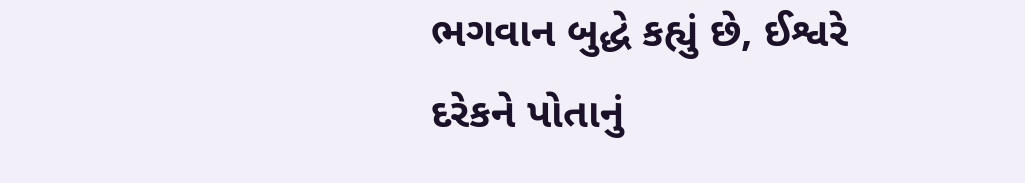ભગવાન બુદ્ધે કહ્યું છે, ઈશ્વરે દરેકને પોતાનું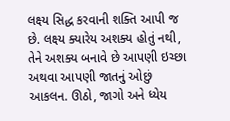લક્ષ્ય સિદ્ધ કરવાની શક્તિ આપી જ છે. લક્ષ્ય ક્યારેય અશક્ય હોતું નથી, તેને અશક્ય બનાવે છે આપણી ઇચ્છા અથવા આપણી જાતનું ઓછું આકલન. ઊઠો, જાગો અને ધ્યેય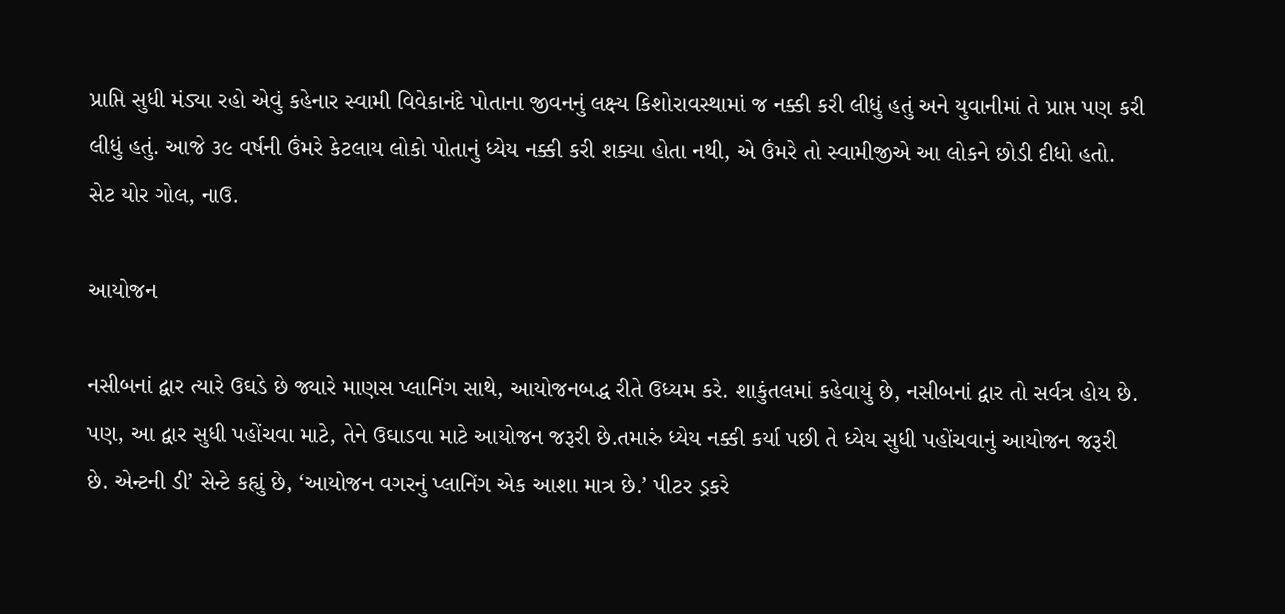પ્રાપ્તિ સુધી મંડ્યા રહો એવું કહેનાર સ્વામી વિવેકાનંદે પોતાના જીવનનું લક્ષ્ય કિશોરાવસ્થામાં જ નક્કી કરી લીધું હતું અને યુવાનીમાં તે પ્રાપ્ત પણ કરી લીધું હતું. આજે ૩૯ વર્ષની ઉંમરે કેટલાય લોકો પોતાનું ધ્યેય નક્કી કરી શક્યા હોતા નથી, એ ઉંમરે તો સ્વામીજીએ આ લોકને છોડી દીધો હતો. સેટ યોર ગોલ, નાઉ.

આયોજન

નસીબનાં દ્વાર ત્યારે ઉઘડે છે જ્યારે માણસ પ્લાનિંગ સાથે, આયોજનબદ્ધ રીતે ઉધ્યમ કરે. શાકુંતલમાં કહેવાયું છે, નસીબનાં દ્વાર તો સર્વત્ર હોય છે. પણ, આ દ્વાર સુધી પહોંચવા માટે, તેને ઉઘાડવા માટે આયોજન જરૂરી છે.તમારું ધ્યેય નક્કી કર્યા પછી તે ધ્યેય સુધી પહોંચવાનું આયોજન જરૂરી છે. એન્ટની ડી’ સેન્ટે કહ્યું છે, ‘આયોજન વગરનું પ્લાનિંગ એક આશા માત્ર છે.’ પીટર ડ્રકરે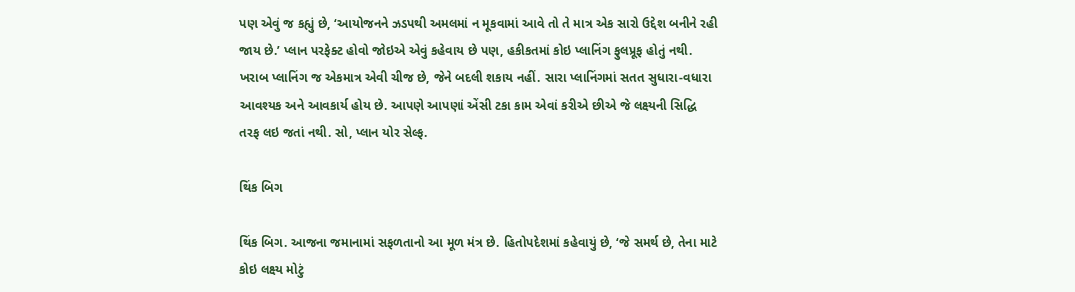પણ એવું જ કહ્યું છે, ‘આયોજનને ઝડપથી અમલમાં ન મૂકવામાં આવે તો તે માત્ર એક સારો ઉદ્દેશ બનીને રહી જાય છે.’ પ્લાન પરફેક્ટ હોવો જોઇએ એવું કહેવાય છે પણ, હકીકતમાં કોઇ પ્લાનિંગ ફુલપ્રૂફ હોતું નથી. ખરાબ પ્લાનિંગ જ એકમાત્ર એવી ચીજ છે, જેને બદલી શકાય નહીં. સારા પ્લાનિંગમાં સતત સુધારા-વધારા આવશ્યક અને આવકાર્ય હોય છે. આપણે આપણાં એંસી ટકા કામ એવાં કરીએ છીએ જે લક્ષ્યની સિદ્ધિ તરફ લઇ જતાં નથી. સો, પ્લાન યોર સેલ્ફ.

થિંક બિગ

થિંક બિગ. આજના જમાનામાં સફળતાનો આ મૂળ મંત્ર છે. હિતોપદેશમાં કહેવાયું છે, ‘જે સમર્થ છે, તેના માટે કોઇ લક્ષ્ય મોટું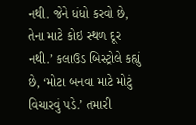નથી. જેને ધંધો કરવો છે, તેના માટે કોઇ સ્થળ દૂર નથી.’ કલાઉડ બિસ્ટ્રોલે કહ્યું છે, ‘મોટા બનવા માટે મોટું વિચારવું પડે.’ તમારી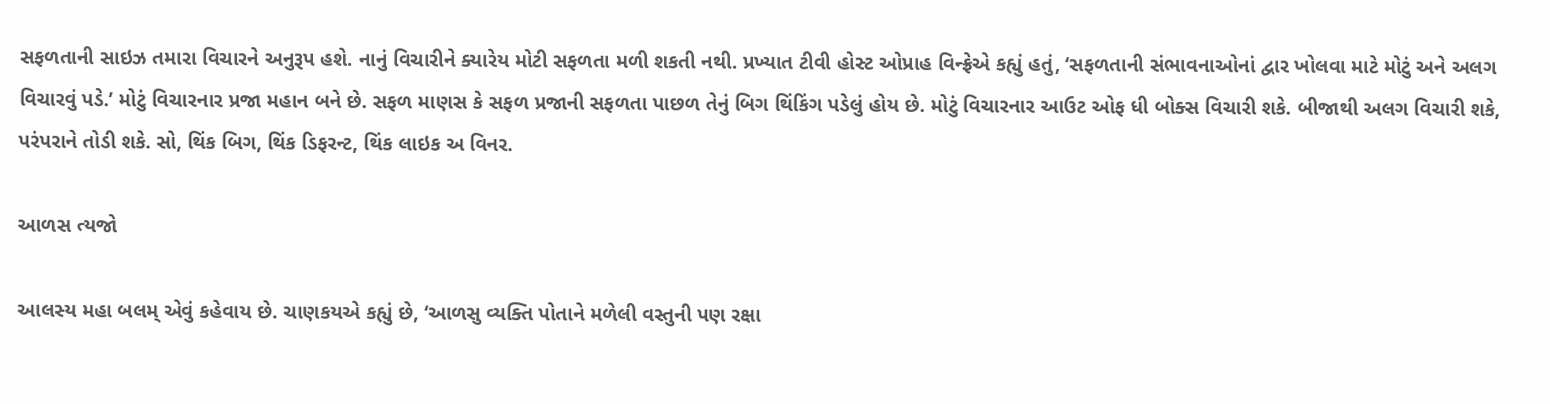સફળતાની સાઇઝ તમારા વિચારને અનુરૂપ હશે. નાનું વિચારીને ક્યારેય મોટી સફળતા મળી શકતી નથી. પ્રખ્યાત ટીવી હોસ્ટ ઓપ્રાહ વિન્ફ્રેએ કહ્યું હતું, ‘સફળતાની સંભાવનાઓનાં દ્વાર ખોલવા માટે મોટું અને અલગ વિચારવું પડે.’ મોટું વિચારનાર પ્રજા મહાન બને છે. સફળ માણસ કે સફળ પ્રજાની સફળતા પાછળ તેનું બિગ થિંકિંગ પડેલું હોય છે. મોટું વિચારનાર આઉટ ઓફ ધી બોક્સ વિચારી શકે. બીજાથી અલગ વિચારી શકે, પરંપરાને તોડી શકે. સો, થિંક બિગ, થિંક ડિફરન્ટ, થિંક લાઇક અ વિનર.

આળસ ત્યજો

આલસ્ય મહા બલમ્ એવું કહેવાય છે. ચાણકયએ કહ્યું છે, ‘આળસુ વ્યક્તિ પોતાને મળેલી વસ્તુની પણ રક્ષા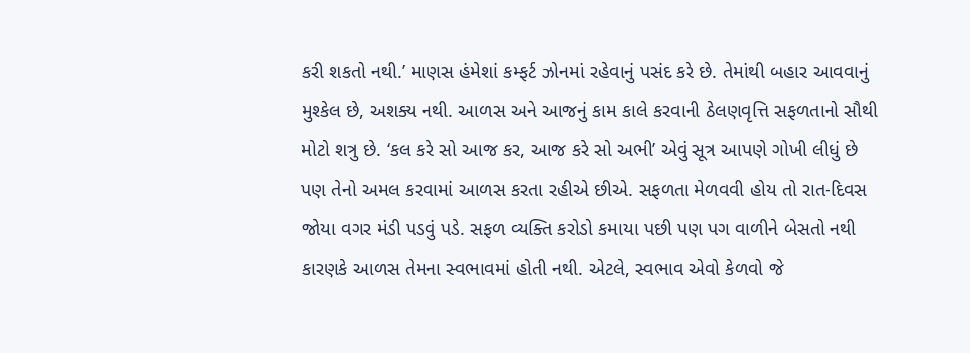કરી શકતો નથી.’ માણસ હંમેશાં કમ્ફર્ટ ઝોનમાં રહેવાનું પસંદ કરે છે. તેમાંથી બહાર આવવાનું મુશ્કેલ છે, અશક્ય નથી. આળસ અને આજનું કામ કાલે કરવાની ઠેલણવૃત્તિ સફળતાનો સૌથી મોટો શત્રુ છે. ‘કલ કરે સો આજ કર, આજ કરે સો અભી’ એવું સૂત્ર આપણે ગોખી લીધું છે પણ તેનો અમલ કરવામાં આળસ કરતા રહીએ છીએ. સફળતા મેળવવી હોય તો રાત-દિવસ જોયા વગર મંડી પડવું પડે. સફળ વ્યક્તિ કરોડો કમાયા પછી પણ પગ વાળીને બેસતો નથી કારણકે આળસ તેમના સ્વભાવમાં હોતી નથી. એટલે, સ્વભાવ એવો કેળવો જે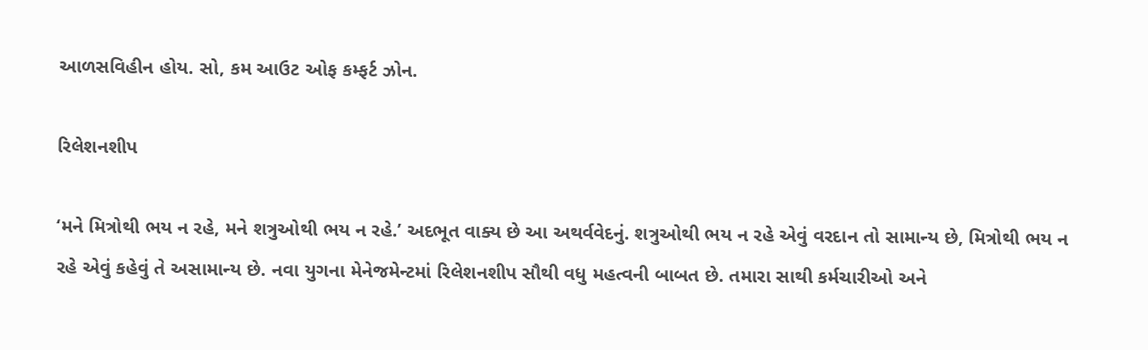આળસવિહીન હોય. સો, કમ આઉટ ઓફ કમ્ફર્ટ ઝોન.

રિલેશનશીપ

‘મને મિત્રોથી ભય ન રહે, મને શત્રુઓથી ભય ન રહે.’ અદભૂત વાક્ય છે આ અથર્વવેદનું. શત્રુઓથી ભય ન રહે એવું વરદાન તો સામાન્ય છે, મિત્રોથી ભય ન રહે એવું કહેવું તે અસામાન્ય છે. નવા યુગના મેનેજમેન્ટમાં રિલેશનશીપ સૌથી વધુ મહત્વની બાબત છે. તમારા સાથી કર્મચારીઓ અને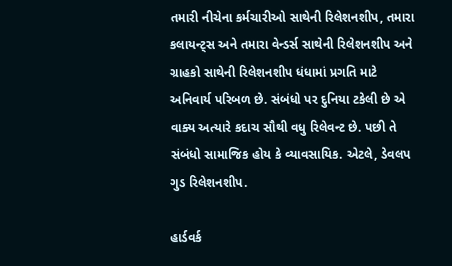તમારી નીચેના કર્મચારીઓ સાથેની રિલેશનશીપ, તમારા કલાયન્ટ્સ અને તમારા વેન્ડર્સ સાથેની રિલેશનશીપ અને ગ્રાહકો સાથેની રિલેશનશીપ ધંધામાં પ્રગતિ માટે અનિવાર્ય પરિબળ છે. સંબંધો પર દુનિયા ટકેલી છે એ વાક્ય અત્યારે કદાચ સૌથી વધુ રિલેવન્ટ છે. પછી તે સંબંધો સામાજિક હોય કે વ્યાવસાયિક. એટલે, ડેવલપ ગુડ રિલેશનશીપ.

હાર્ડવર્ક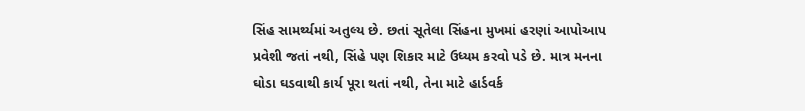સિંહ સામર્થ્યમાં અતુલ્ય છે. છતાં સૂતેલા સિંહના મુખમાં હરણાં આપોઆપ પ્રવેશી જતાં નથી, સિંહે પણ શિકાર માટે ઉધ્યમ કરવો પડે છે. માત્ર મનના ઘોડા ઘડવાથી કાર્ય પૂરા થતાં નથી, તેના માટે હાર્ડવર્ક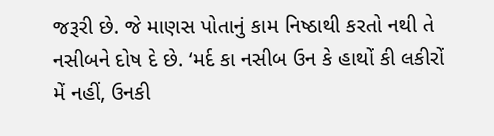જરૂરી છે. જે માણસ પોતાનું કામ નિષ્ઠાથી કરતો નથી તે નસીબને દોષ દે છે. ‘મર્દ કા નસીબ ઉન કે હાથોં કી લકીરોં મેં નહીં, ઉનકી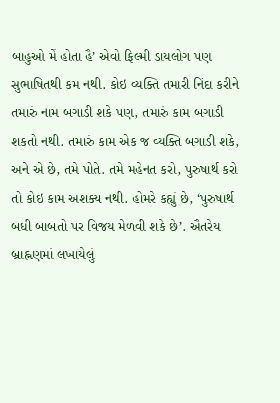બાહુઓ મેં હોતા હૈ’ એવો ફિલ્મી ડાયલોગ પણ સુભાષિતથી કમ નથી. કોઇ વ્યક્તિ તમારી નિંદા કરીને તમારું નામ બગાડી શકે પણ, તમારું કામ બગાડી શકતો નથી. તમારું કામ એક જ વ્યક્તિ બગાડી શકે, અને એ છે, તમે પોતે. તમે મહેનત કરો, પુરુષાર્થ કરો તો કોઇ કામ અશક્ય નથી. હોમરે કહ્યું છે, ‘પુરુષાર્થ બધી બાબતો પર વિજય મેળવી શકે છે’. ઐતરેય બ્રાહ્નણમાં લખાયેલું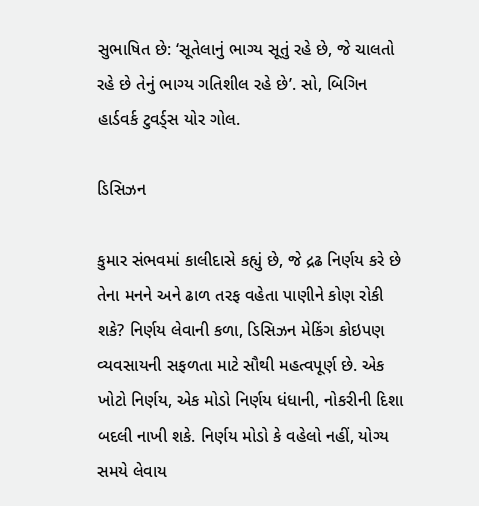સુભાષિત છે: ‘સૂતેલાનું ભાગ્ય સૂતું રહે છે, જે ચાલતો રહે છે તેનું ભાગ્ય ગતિશીલ રહે છે’. સો, બિગિન હાર્ડવર્ક ટુવર્ડ્સ યોર ગોલ.

ડિસિઝન

કુમાર સંભવમાં કાલીદાસે કહ્યું છે, જે દ્રઢ નિર્ણય કરે છે તેના મનને અને ઢાળ તરફ વહેતા પાણીને કોણ રોકી શકે? નિર્ણય લેવાની કળા, ડિસિઝન મેકિંગ કોઇપણ વ્યવસાયની સફળતા માટે સૌથી મહત્વપૂર્ણ છે. એક ખોટો નિર્ણય, એક મોડો નિર્ણય ધંધાની, નોકરીની દિશા બદલી નાખી શકે. નિર્ણય મોડો કે વહેલો નહીં, યોગ્ય સમયે લેવાય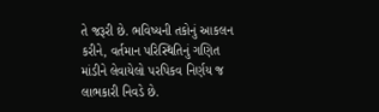તે જરૂરી છે. ભવિષ્યની તકોનું આકલન કરીને, વર્તમાન પરિસ્થિતિનું ગણિત માંડીને લેવાયેલો પરપિકવ નિર્ણય જ લાભકારી નિવડે છે.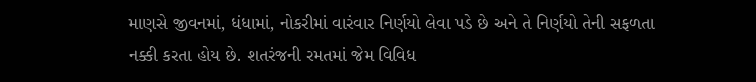માણસે જીવનમાં, ધંધામાં, નોકરીમાં વારંવાર નિર્ણયો લેવા પડે છે અને તે નિર્ણયો તેની સફળતા નક્કી કરતા હોય છે. શતરંજની રમતમાં જેમ વિવિધ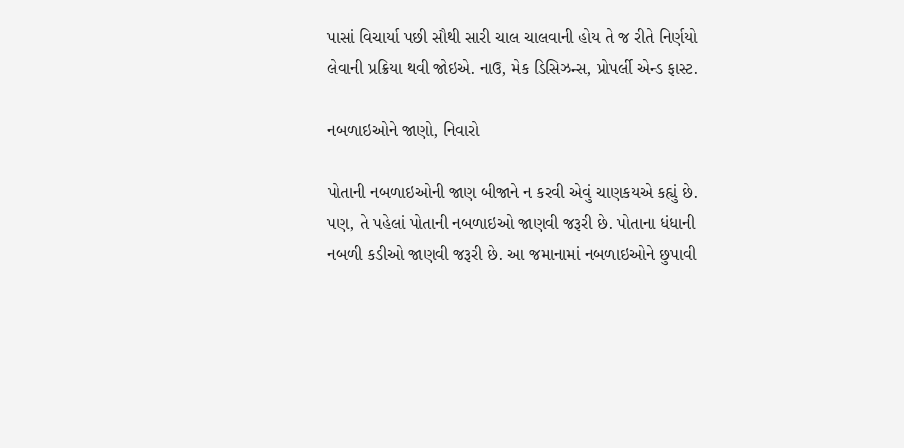પાસાં વિચાર્યા પછી સૌથી સારી ચાલ ચાલવાની હોય તે જ રીતે નિર્ણયો લેવાની પ્રક્રિયા થવી જોઇએ. નાઉ, મેક ડિસિઝન્સ, પ્રોપર્લી એન્ડ ફાસ્ટ.

નબળાઇઓને જાણો, નિવારો

પોતાની નબળાઇઓની જાણ બીજાને ન કરવી એવું ચાણકયએ કહ્યું છે. પણ, તે પહેલાં પોતાની નબળાઇઓ જાણવી જરૂરી છે. પોતાના ધંધાની નબળી કડીઓ જાણવી જરૂરી છે. આ જમાનામાં નબળાઇઓને છુપાવી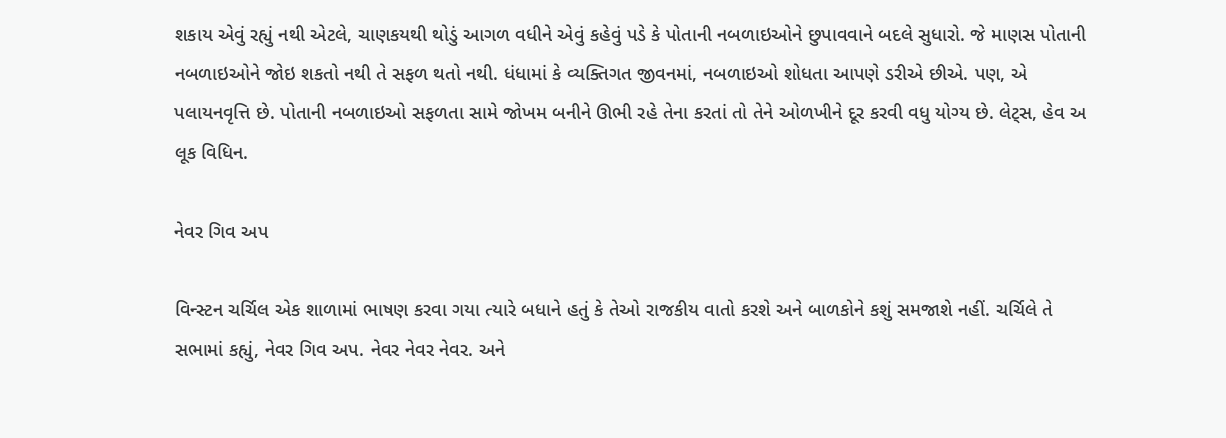શકાય એવું રહ્યું નથી એટલે, ચાણકયથી થોડું આગળ વધીને એવું કહેવું પડે કે પોતાની નબળાઇઓને છુપાવવાને બદલે સુધારો. જે માણસ પોતાની નબળાઇઓને જોઇ શકતો નથી તે સફળ થતો નથી. ધંધામાં કે વ્યક્તિગત જીવનમાં, નબળાઇઓ શોધતા આપણે ડરીએ છીએ. પણ, એ પલાયનવૃત્તિ છે. પોતાની નબળાઇઓ સફળતા સામે જોખમ બનીને ઊભી રહે તેના કરતાં તો તેને ઓળખીને દૂર કરવી વધુ યોગ્ય છે. લેટ્સ, હેવ અ લૂક વિધિન.

નેવર ગિવ અપ

વિન્સ્ટન ચર્ચિલ એક શાળામાં ભાષણ કરવા ગયા ત્યારે બધાને હતું કે તેઓ રાજકીય વાતો કરશે અને બાળકોને કશું સમજાશે નહીં. ચર્ચિલે તે સભામાં કહ્યું, નેવર ગિવ અપ. નેવર નેવર નેવર. અને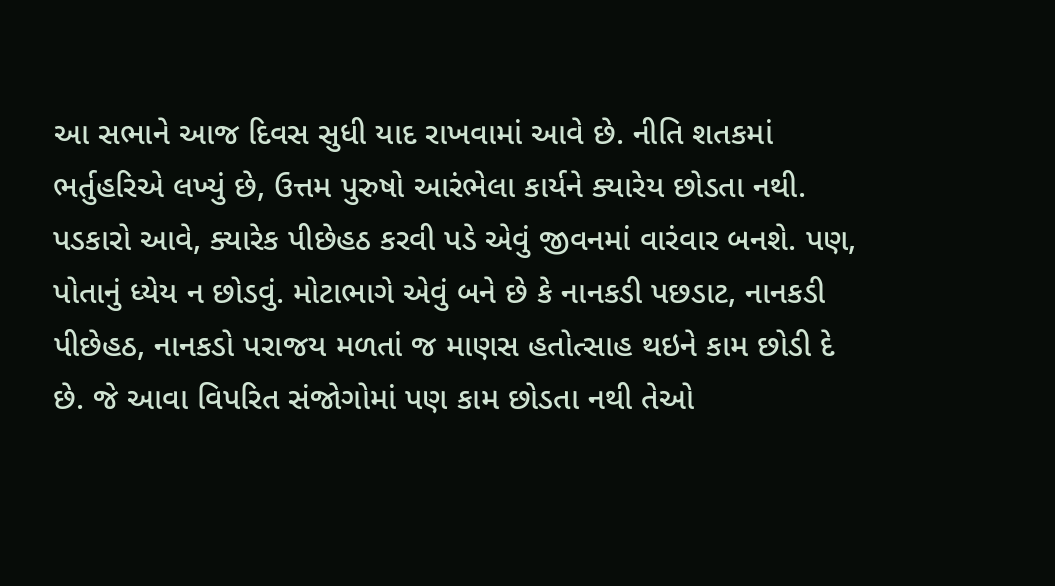આ સભાને આજ દિવસ સુધી યાદ રાખવામાં આવે છે. નીતિ શતકમાં ભર્તુહરિએ લખ્યું છે, ઉત્તમ પુરુષો આરંભેલા કાર્યને ક્યારેય છોડતા નથી. પડકારો આવે, ક્યારેક પીછેહઠ કરવી પડે એવું જીવનમાં વારંવાર બનશે. પણ, પોતાનું ધ્યેય ન છોડવું. મોટાભાગે એવું બને છે કે નાનકડી પછડાટ, નાનકડી પીછેહઠ, નાનકડો પરાજય મળતાં જ માણસ હતોત્સાહ થઇને કામ છોડી દે છે. જે આવા વિપરિત સંજોગોમાં પણ કામ છોડતા નથી તેઓ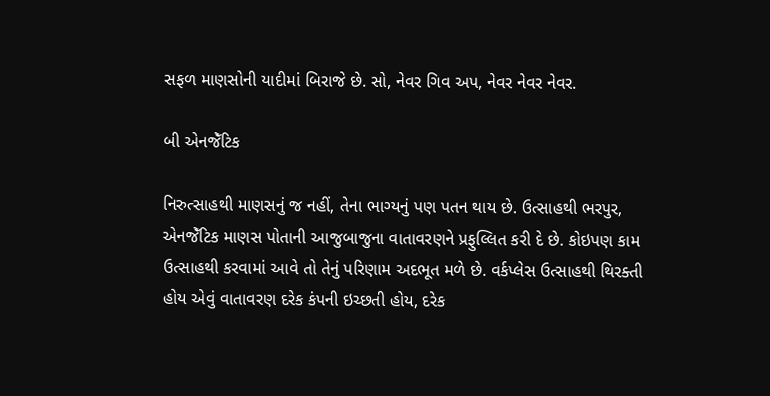સફળ માણસોની યાદીમાં બિરાજે છે. સો, નેવર ગિવ અપ, નેવર નેવર નેવર.

બી એનજેઁટિક

નિરુત્સાહથી માણસનું જ નહીં, તેના ભાગ્યનું પણ પતન થાય છે. ઉત્સાહથી ભરપુર, એનજેઁટિક માણસ પોતાની આજુબાજુના વાતાવરણને પ્રફુલ્લિત કરી દે છે. કોઇપણ કામ ઉત્સાહથી કરવામાં આવે તો તેનું પરિણામ અદભૂત મળે છે. વર્કપ્લેસ ઉત્સાહથી થિરક્તી હોય એવું વાતાવરણ દરેક કંપની ઇચ્છતી હોય, દરેક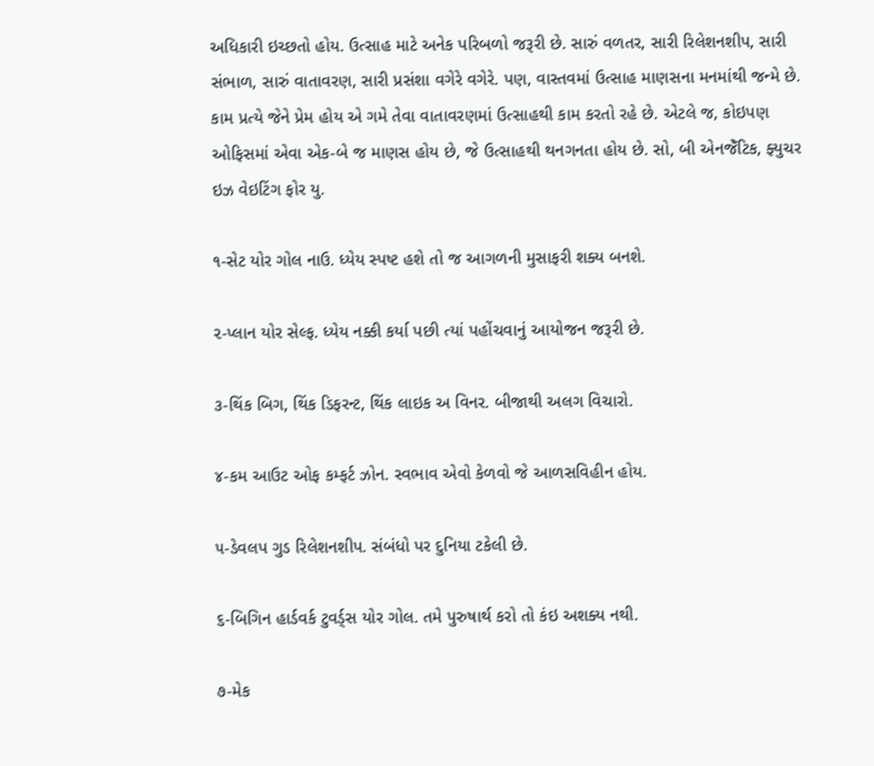અધિકારી ઇચ્છતો હોય. ઉત્સાહ માટે અનેક પરિબળો જરૂરી છે. સારું વળતર, સારી રિલેશનશીપ, સારી સંભાળ, સારું વાતાવરણ, સારી પ્રસંશા વગેરે વગેરે. પણ, વાસ્તવમાં ઉત્સાહ માણસના મનમાંથી જન્મે છે. કામ પ્રત્યે જેને પ્રેમ હોય એ ગમે તેવા વાતાવરણમાં ઉત્સાહથી કામ કરતો રહે છે. એટલે જ, કોઇપણ ઓફિસમાં એવા એક-બે જ માણસ હોય છે, જે ઉત્સાહથી થનગનતા હોય છે. સો, બી એનજેઁટિક, ફ્યુચર ઇઝ વેઇટિંગ ફોર યુ.

૧-સેટ યોર ગોલ નાઉ. ધ્યેય સ્પષ્ટ હશે તો જ આગળની મુસાફરી શક્ય બનશે.

૨-પ્લાન યોર સેલ્ફ. ધ્યેય નક્કી કર્યા પછી ત્યાં પહોંચવાનું આયોજન જરૂરી છે.

૩-થિંક બિગ, થિંક ડિફરન્ટ, થિંક લાઇક અ વિનર. બીજાથી અલગ વિચારો.

૪-કમ આઉટ ઓફ કમ્ફર્ટ ઝોન. સ્વભાવ એવો કેળવો જે આળસવિહીન હોય.

૫-ડેવલપ ગુડ રિલેશનશીપ. સંબંધો પર દુનિયા ટકેલી છે.

૬-બિગિન હાર્ડવર્ક ટુવર્ડ્સ યોર ગોલ. તમે પુરુષાર્થ કરો તો કંઇ અશક્ય નથી.

૭-મેક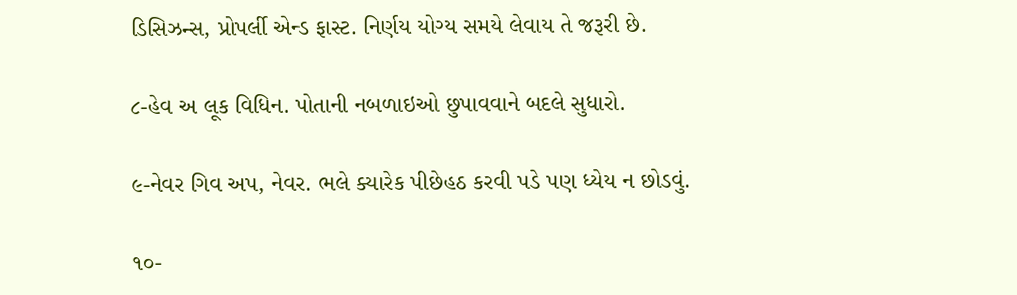ડિસિઝન્સ, પ્રોપર્લી એન્ડ ફાસ્ટ. નિર્ણય યોગ્ય સમયે લેવાય તે જરૂરી છે.

૮-હેવ અ લૂક વિધિન. પોતાની નબળાઇઓ છુપાવવાને બદલે સુધારો.

૯-નેવર ગિવ અપ, નેવર. ભલે ક્યારેક પીછેહઠ કરવી પડે પણ ધ્યેય ન છોડવું.

૧૦-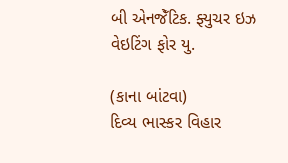બી એનજેઁટિક. ફ્યુચર ઇઝ વેઇટિંગ ફોર યુ.

(કાના બાંટવા)
દિવ્ય ભાસ્કર વિહાર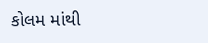કોલમ માંથી